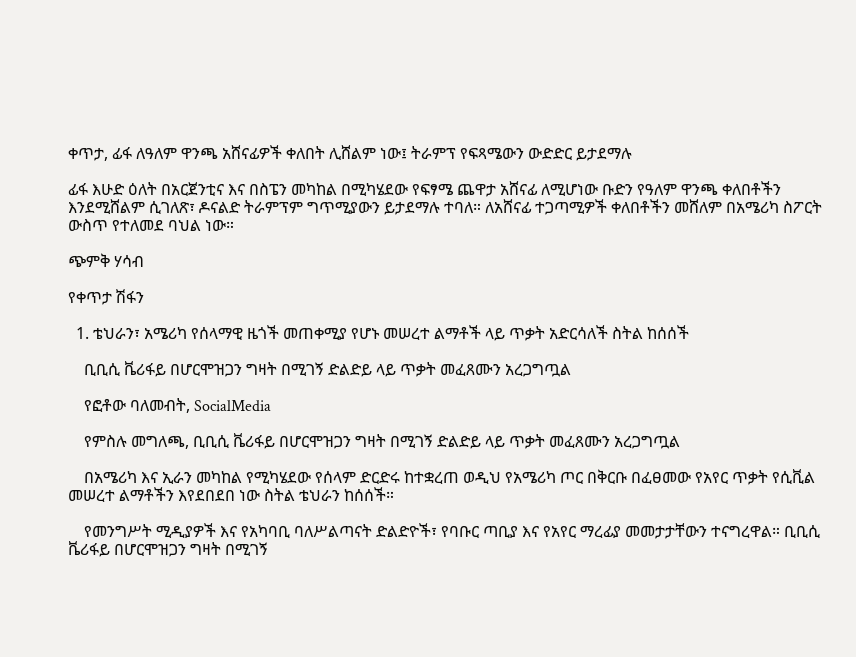ቀጥታ, ፊፋ ለዓለም ዋንጫ አሸናፊዎች ቀለበት ሊሸልም ነው፤ ትራምፕ የፍጻሜውን ውድድር ይታደማሉ

ፊፋ እሁድ ዕለት በአርጀንቲና እና በስፔን መካከል በሚካሄደው የፍፃሜ ጨዋታ አሸናፊ ለሚሆነው ቡድን የዓለም ዋንጫ ቀለበቶችን እንደሚሸልም ሲገለጽ፣ ዶናልድ ትራምፕም ግጥሚያውን ይታደማሉ ተባለ። ለአሸናፊ ተጋጣሚዎች ቀለበቶችን መሸለም በአሜሪካ ስፖርት ውስጥ የተለመደ ባህል ነው።

ጭምቅ ሃሳብ

የቀጥታ ሽፋን

  1. ቴህራን፣ አሜሪካ የሰላማዊ ዜጎች መጠቀሚያ የሆኑ መሠረተ ልማቶች ላይ ጥቃት አድርሳለች ስትል ከሰሰች

    ቢቢሲ ቬሪፋይ በሆርሞዝጋን ግዛት በሚገኝ ድልድይ ላይ ጥቃት መፈጸሙን አረጋግጧል

    የፎቶው ባለመብት, SocialMedia

    የምስሉ መግለጫ, ቢቢሲ ቬሪፋይ በሆርሞዝጋን ግዛት በሚገኝ ድልድይ ላይ ጥቃት መፈጸሙን አረጋግጧል

    በአሜሪካ እና ኢራን መካከል የሚካሄደው የሰላም ድርድሩ ከተቋረጠ ወዲህ የአሜሪካ ጦር በቅርቡ በፈፀመው የአየር ጥቃት የሲቪል መሠረተ ልማቶችን እየደበደበ ነው ስትል ቴህራን ከሰሰች።

    የመንግሥት ሚዲያዎች እና የአካባቢ ባለሥልጣናት ድልድዮች፣ የባቡር ጣቢያ እና የአየር ማረፊያ መመታታቸውን ተናግረዋል። ቢቢሲ ቬሪፋይ በሆርሞዝጋን ግዛት በሚገኝ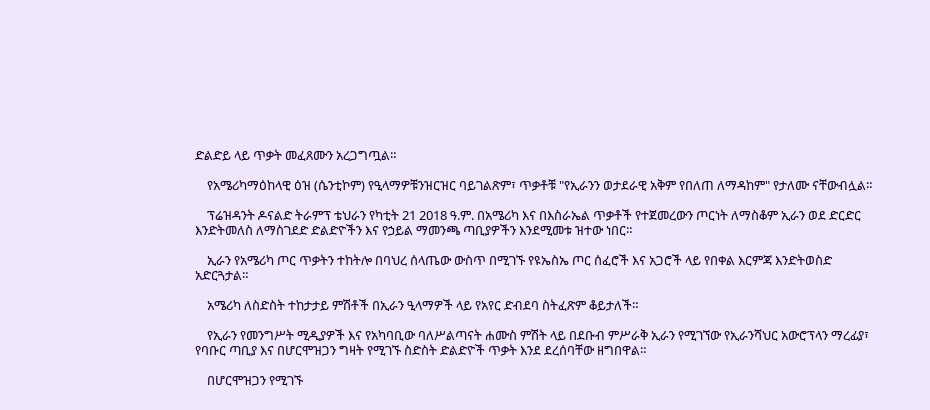ድልድይ ላይ ጥቃት መፈጸሙን አረጋግጧል።

    የአሜሪካማዕከላዊ ዕዝ (ሴንቲኮም) የዒላማዎቹንዝርዝር ባይገልጽም፣ ጥቃቶቹ "የኢራንን ወታደራዊ አቅም የበለጠ ለማዳከም" የታለሙ ናቸውብሏል።

    ፕሬዝዳንት ዶናልድ ትራምፕ ቴህራን የካቲት 21 2018 ዓ.ም. በአሜሪካ እና በእስራኤል ጥቃቶች የተጀመረውን ጦርነት ለማስቆም ኢራን ወደ ድርድር እንድትመለስ ለማስገደድ ድልድዮችን እና የኃይል ማመንጫ ጣቢያዎችን እንደሚመቱ ዝተው ነበር።

    ኢራን የአሜሪካ ጦር ጥቃትን ተከትሎ በባህረ ሰላጤው ውስጥ በሚገኙ የዩኤስኤ ጦር ሰፈሮች እና አጋሮች ላይ የበቀል እርምጃ እንድትወስድ አድርጓታል።

    አሜሪካ ለስድስት ተከታታይ ምሽቶች በኢራን ዒላማዎች ላይ የአየር ድብደባ ስትፈጽም ቆይታለች።

    የኢራን የመንግሥት ሚዲያዎች እና የአካባቢው ባለሥልጣናት ሐሙስ ምሽት ላይ በደቡብ ምሥራቅ ኢራን የሚገኘው የኢራንሻህር አውሮፕላን ማረፊያ፣ የባቡር ጣቢያ እና በሆርሞዝጋን ግዛት የሚገኙ ስድስት ድልድዮች ጥቃት እንደ ደረሰባቸው ዘግበዋል።

    በሆርሞዝጋን የሚገኙ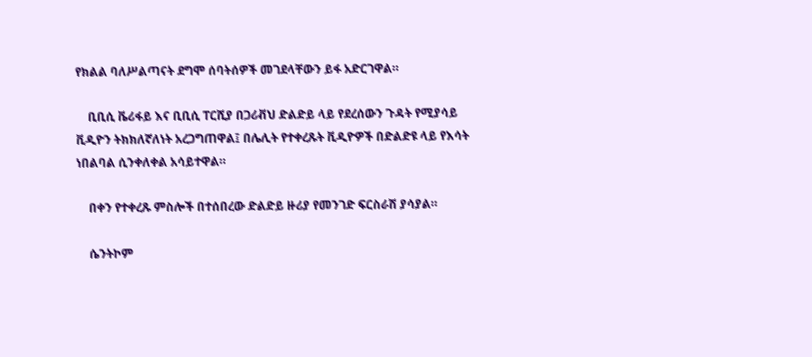የክልል ባለሥልጣናት ደግሞ ሰባትሰዎች መገደላቸውን ይፋ አድርገዋል።

    ቢቢሲ ቬሪፋይ እና ቢቢሲ ፐርሺያ በጋሪቭህ ድልድይ ላይ የደረሰውን ጉዳት የሚያሳይ ቪዲዮን ትክክለኛለነት አረጋግጠዋል፤ በሌሊት የተቀረጹት ቪዲዮዎች በድልድዩ ላይ የእሳት ነበልባል ሲንቀለቀል አሳይተዋል።

    በቀን የተቀረጹ ምስሎች በተሰበረው ድልድይ ዙሪያ የመንገድ ፍርስራሽ ያሳያል።

    ሴንትኮም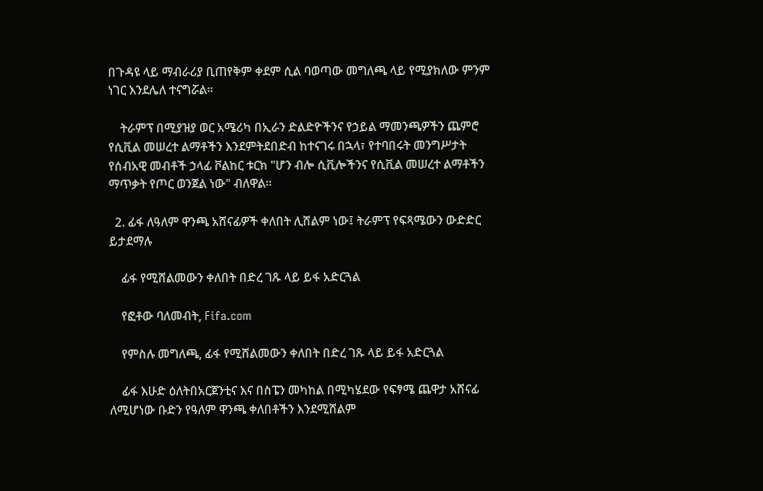በጉዳዩ ላይ ማብራሪያ ቢጠየቅም ቀደም ሲል ባወጣው መግለጫ ላይ የሚያክለው ምንም ነገር እንደሌለ ተናግሯል።

    ትራምፕ በሚያዝያ ወር አሜሪካ በኢራን ድልድዮችንና የኃይል ማመንጫዎችን ጨምሮ የሲቪል መሠረተ ልማቶችን እንደምትደበድብ ከተናገሩ በኋላ፣ የተባበሩት መንግሥታት የሰብአዊ መብቶች ኃላፊ ቮልከር ቱርክ "ሆን ብሎ ሲቪሎችንና የሲቪል መሠረተ ልማቶችን ማጥቃት የጦር ወንጀል ነው" ብለዋል።

  2. ፊፋ ለዓለም ዋንጫ አሸናፊዎች ቀለበት ሊሸልም ነው፤ ትራምፕ የፍጻሜውን ውድድር ይታደማሉ

    ፊፋ የሚሸልመውን ቀለበት በድረ ገጹ ላይ ይፋ አድርጓል

    የፎቶው ባለመብት, Fifa.com

    የምስሉ መግለጫ, ፊፋ የሚሸልመውን ቀለበት በድረ ገጹ ላይ ይፋ አድርጓል

    ፊፋ እሁድ ዕለትበአርጀንቲና እና በስፔን መካከል በሚካሄደው የፍፃሜ ጨዋታ አሸናፊ ለሚሆነው ቡድን የዓለም ዋንጫ ቀለበቶችን እንደሚሸልም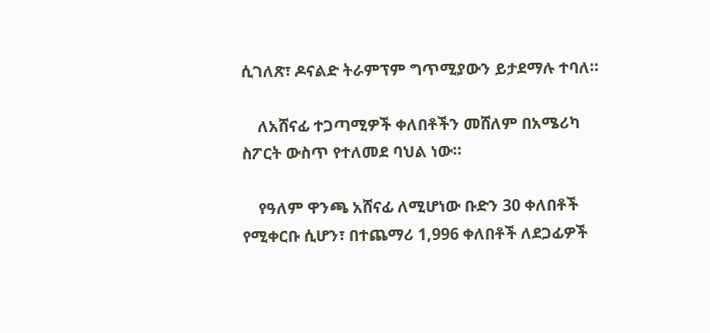ሲገለጽ፣ ዶናልድ ትራምፕም ግጥሚያውን ይታደማሉ ተባለ።

    ለአሸናፊ ተጋጣሚዎች ቀለበቶችን መሸለም በአሜሪካ ስፖርት ውስጥ የተለመደ ባህል ነው።

    የዓለም ዋንጫ አሸናፊ ለሚሆነው ቡድን 30 ቀለበቶች የሚቀርቡ ሲሆን፣ በተጨማሪ 1,996 ቀለበቶች ለደጋፊዎች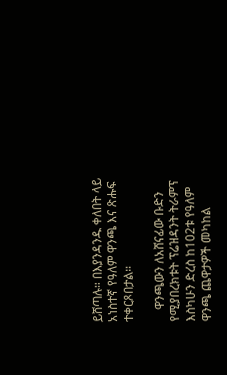ይሸጣሉ። በእያንዳንዱ ቀለበት ላይ አነስተኛ የዓለም ዋንጫ እና ጽሑፍ ተቀርጾበታል።

    ዋንጫውን ለአሸናፊው ቡድን የሚያበረክቱት ፕሬዝዳንት ትራምፕ እስካሁን ድረስ ከ102ቱ የዓለም ዋንጫ ጨዋታዎች መካከል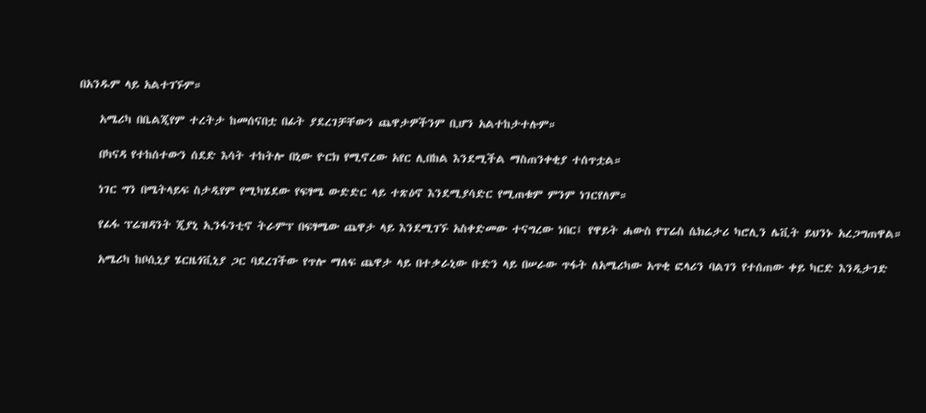በአንዱም ላይ አልተገኙም።

    አሜሪካ በቤልጂየም ተረትታ ከመሰናበቷ በፊት ያደረገቻቸውን ጨዋታዎችንም ቢሆን አልተከታተሉም።

    በካናዳ የተከሰተውን ሰደድ እሳት ተከትሎ በኒው ዮርክ የሚኖረው አየር ሊበከል እንደሚችል ማስጠንቀቂያ ተሰጥቷል።

    ነገር ግን በሜትላይፍ ስታዲየም የሚካሄደው የፍፃሜ ውድድር ላይ ተጽዕኖ እንደሚያሳድር የሚጠቁም ምንም ነገርየለም።

    የፊፋ ፕሬዝዳንት ጂያኒ ኢንፋንቲኖ ትራምፕ በፍፃሜው ጨዋታ ላይ እንደሚገኙ አስቀድመው ተናግረው ነበር፤ የዋይት ሐውስ የፕሬስ ሴክሬታሪ ካሮሊን ሌቪት ይህንኑ አረጋግጠዋል።

    አሜሪካ ከቦሲኒያ ሄርዜጎቪኒያ ጋር ባደረገችው የጥሎ ማለፍ ጨዋታ ላይ በተቃራኒው ቡድን ላይ በሠራው ጥፋት ለአሜሪካው አጥቂ ፎላሪን ባልገን የተሰጠው ቀይ ካርድ እንዲታገድ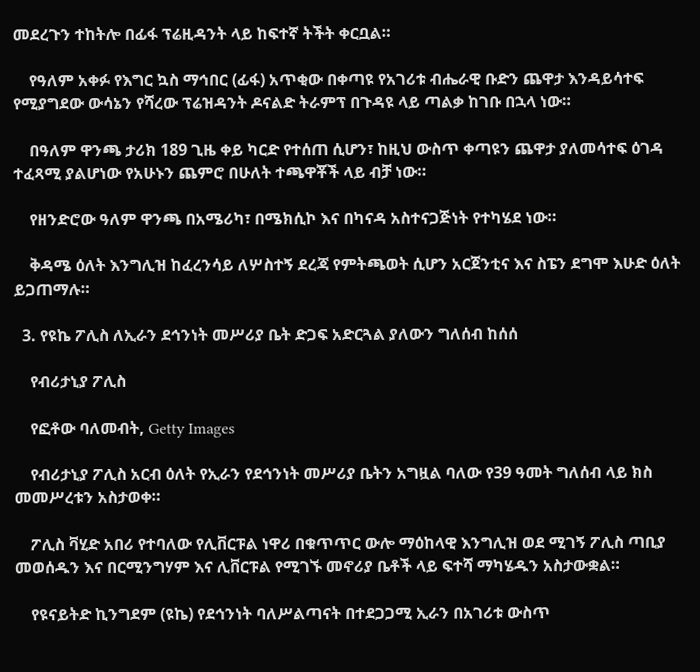መደረጉን ተከትሎ በፊፋ ፕሬዚዳንት ላይ ከፍተኛ ትችት ቀርቧል።

    የዓለም አቀፉ የእግር ኳስ ማኅበር (ፊፋ) አጥቂው በቀጣዩ የአገሪቱ ብሔራዊ ቡድን ጨዋታ እንዳይሳተፍ የሚያግደው ውሳኔን የሻረው ፕሬዝዳንት ዶናልድ ትራምፕ በጉዳዩ ላይ ጣልቃ ከገቡ በኋላ ነው።

    በዓለም ዋንጫ ታሪክ 189 ጊዜ ቀይ ካርድ የተሰጠ ሲሆን፣ ከዚህ ውስጥ ቀጣዩን ጨዋታ ያለመሳተፍ ዕገዳ ተፈጻሚ ያልሆነው የአሁኑን ጨምሮ በሁለት ተጫዋቾች ላይ ብቻ ነው።

    የዘንድሮው ዓለም ዋንጫ በአሜሪካ፣ በሜክሲኮ እና በካናዳ አስተናጋጅነት የተካሄደ ነው።

    ቅዳሜ ዕለት እንግሊዝ ከፈረንሳይ ለሦስተኝ ደረጃ የምትጫወት ሲሆን አርጀንቲና እና ስፔን ደግሞ እሁድ ዕለት ይጋጠማሉ።

  3. የዩኬ ፖሊስ ለኢራን ደኅንነት መሥሪያ ቤት ድጋፍ አድርጓል ያለውን ግለሰብ ከሰሰ

    የብሪታኒያ ፖሊስ

    የፎቶው ባለመብት, Getty Images

    የብሪታኒያ ፖሊስ አርብ ዕለት የኢራን የደኅንነት መሥሪያ ቤትን አግዟል ባለው የ39 ዓመት ግለሰብ ላይ ክስ መመሥረቱን አስታወቀ።

    ፖሊስ ቫሂድ አበሪ የተባለው የሊቨርፑል ነዋሪ በቁጥጥር ውሎ ማዕከላዊ እንግሊዝ ወደ ሚገኝ ፖሊስ ጣቢያ መወሰዱን እና በርሚንግሃም እና ሊቨርፑል የሚገኙ መኖሪያ ቤቶች ላይ ፍተሻ ማካሄዱን አስታውቋል።

    የዩናይትድ ኪንግደም (ዩኬ) የደኅንነት ባለሥልጣናት በተደጋጋሚ ኢራን በአገሪቱ ውስጥ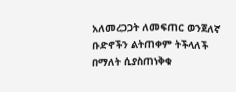አለመረጋጋት ለመፍጠር ወንጀለኛ ቡድኖችን ልትጠቀም ትችላለች በማለት ሲያስጠነቅቁ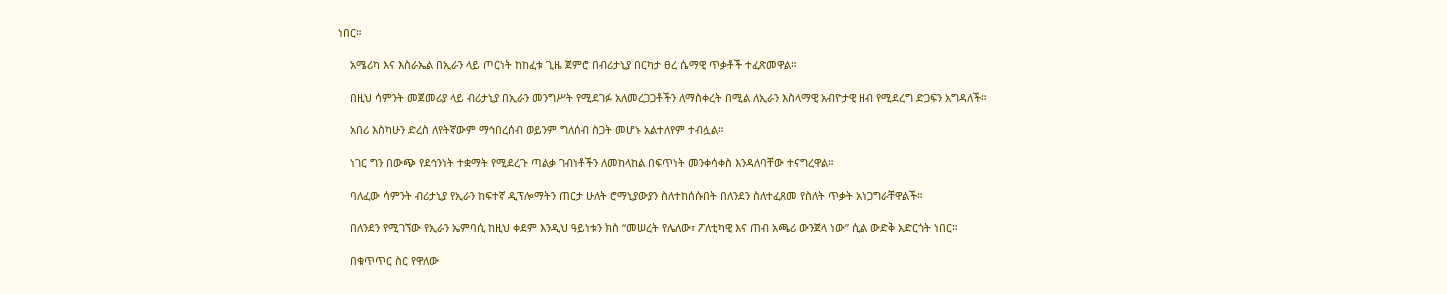ነበር።

    አሜሪካ እና እስራኤል በኢራን ላይ ጦርነት ከከፈቱ ጊዜ ጀምሮ በብሪታኒያ በርካታ ፀረ ሴማዊ ጥቃቶች ተፈጽመዋል።

    በዚህ ሳምንት መጀመሪያ ላይ ብሪታኒያ በኢራን መንግሥት የሚደገፉ አለመረጋጋቶችን ለማስቀረት በሚል ለኢራን እስላማዊ አብዮታዊ ዘብ የሚደረግ ድጋፍን አግዳለች።

    አበሪ እስካሁን ድረስ ለየትኛውም ማኅበረሰብ ወይንም ግለሰብ ስጋት መሆኑ አልተለየም ተብሏል።

    ነገር ግን በውጭ የደኅንነት ተቋማት የሚደረጉ ጣልቃ ገብነቶችን ለመከላከል በፍጥነት መንቀሳቀስ እንዳለባቸው ተናግረዋል።

    ባለፈው ሳምንት ብሪታኒያ የኢራን ከፍተኛ ዲፕሎማትን ጠርታ ሁለት ሮማኒያውያን ስለተከሰሱበት በለንደን ስለተፈጸመ የስለት ጥቃት አነጋግራቸዋልች።

    በለንደን የሚገኘው የኢራን ኤምባሲ ከዚህ ቀደም እንዲህ ዓይነቱን ክስ “መሠረት የሌለው፣ ፖለቲካዊ እና ጠብ አጫሪ ውንጀላ ነው” ሲል ውድቅ አድርጎት ነበር።

    በቁጥጥር ስር የዋለው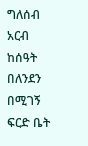ግለሰብ አርብ ከሰዓት በለንደን በሚገኝ ፍርድ ቤት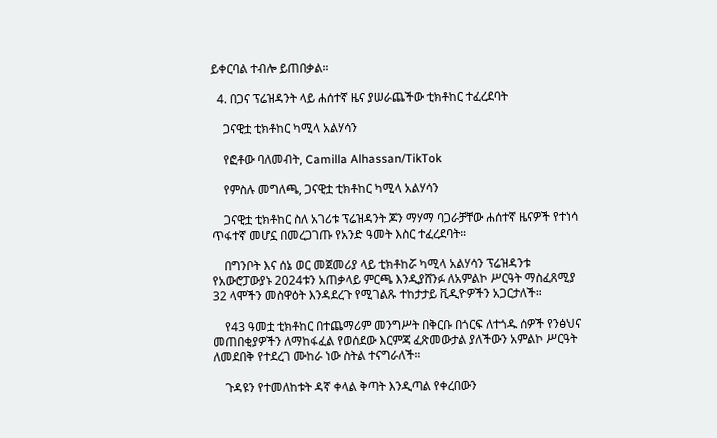ይቀርባል ተብሎ ይጠበቃል።

  4. በጋና ፕሬዝዳንት ላይ ሐሰተኛ ዜና ያሠራጨችው ቲክቶከር ተፈረደባት

    ጋናዊቷ ቲክቶከር ካሚላ አልሃሳን

    የፎቶው ባለመብት, Camilla Alhassan/TikTok

    የምስሉ መግለጫ, ጋናዊቷ ቲክቶከር ካሚላ አልሃሳን

    ጋናዊቷ ቲክቶከር ስለ አገሪቱ ፕሬዝዳንት ጆን ማሃማ ባጋራቻቸው ሐሰተኛ ዜናዎች የተነሳ ጥፋተኛ መሆኗ በመረጋገጡ የአንድ ዓመት እስር ተፈረደባት።

    በግንቦት እና ሰኔ ወር መጀመሪያ ላይ ቲክቶከሯ ካሚላ አልሃሳን ፕሬዝዳንቱ የአውሮፓውያኑ 2024ቱን አጠቃላይ ምርጫ እንዲያሸንፉ ለአምልኮ ሥርዓት ማስፈጸሚያ 32 ላሞችን መስዋዕት እንዳደረጉ የሚገልጹ ተከታታይ ቪዲዮዎችን አጋርታለች።

    የ43 ዓመቷ ቲክቶከር በተጨማሪም መንግሥት በቅርቡ በጎርፍ ለተጎዱ ሰዎች የንፅህና መጠበቂያዎችን ለማከፋፈል የወሰደው እርምጃ ፈጽመውታል ያለችውን አምልኮ ሥርዓት ለመደበቅ የተደረገ ሙከራ ነው ስትል ተናግራለች።

    ጉዳዩን የተመለከቱት ዳኛ ቀላል ቅጣት እንዲጣል የቀረበውን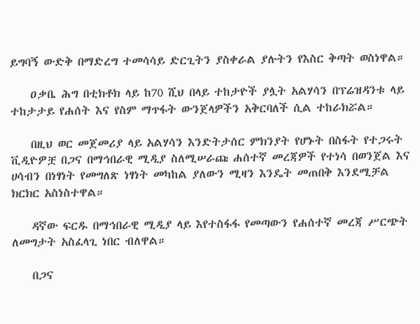ይግባኝ ውድቅ በማድረግ ተመሳሳይ ድርጊትን ያስቀራል ያሉትን የእስር ቅጣት ወስነዋል።

    ዐቃቤ ሕግ በቲክቶክ ላይ ከ70 ሺህ በላይ ተከታዮች ያሏት አልሃሳን በፕሬዝዳንቱ ላይ ተከታታይ የሐሰት እና የስም ማጥፋት ውንጀላዎችን አቅርባለች ሲል ተከራክሯል።

    በዚህ ወር መጀመሪያ ላይ አልሃሳን እንድትታሰር ምክንያት የሆኑት በስፋት የተጋሩት ቪዲዮዎቿ በጋና በማኅበራዊ ሚዲያ ስለሚሠራጩ ሐሰተኛ መረጃዎች የተነሳ በወንጀል እና ሀሳብን በነፃነት የመግለጽ ነፃነት መካከል ያለውን ሚዛን እንዴት መጠበቅ እንደሚቻል ክርክር አስነስተዋል።

    ዳኛው ፍርዱ በማኅበራዊ ሚዲያ ላይ እየተስፋፋ የመጣውን የሐሰተኛ መረጃ ሥርጭት ለመግታት አስፈላጊ ነበር ብለዋል።

    በጋና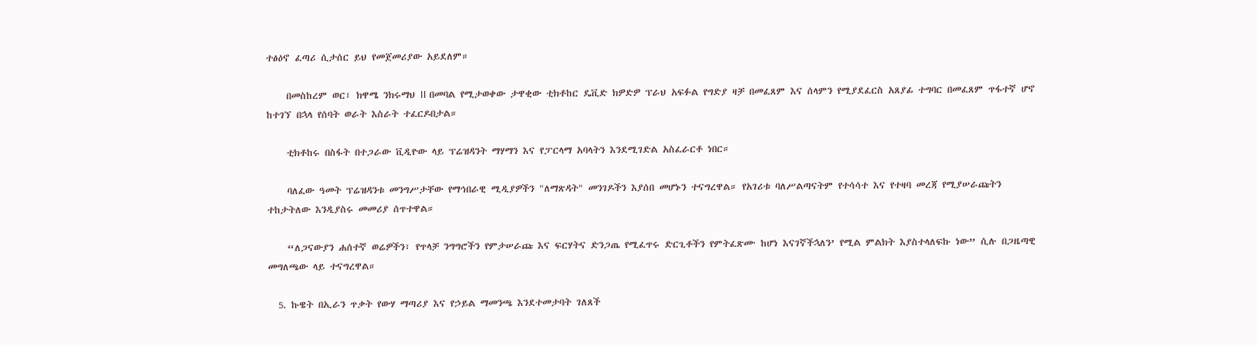ተፅዕኖ ፈጣሪ ሲታሰር ይህ የመጀመሪያው አይደለም።

    በመስከረም ወር፣ ክዋሜ ንክሩማህ II በመባል የሚታወቀው ታዋቂው ቲክቶከር ዴቪድ ክዎድዎ ፕራህ አፍፉል የግድያ ዛቻ በመፈጸም እና ሰላምን የሚያደፈርስ አጸያፊ ተግባር በመፈጸም ጥፋተኛ ሆኖ ከተገኘ በኋላ የሰባት ወራት እስራት ተፈርዶበታል።

    ቲክቶከሩ በስፋት በተጋራው ቪዲዮው ላይ ፕሬዝዳንት ማሃማን እና የፓርላማ አባላትን እንደሚገድል አስፈራርቶ ነበር።

    ባለፈው ዓመት ፕሬዝዳንቱ መንግሥታቸው የማኅበራዊ ሚዲያዎችን "ለማጽዳት" መንገዶችን እያሰበ መሆኑን ተናግረዋል። የአገሪቱ ባለሥልጣናትም የተሳሳተ እና የተዛባ መረጃ የሚያሠራጩትን ተከታትለው እንዲያስሩ መመሪያ ሰጥተዋል።

    “ለጋናውያን ሐሰተኛ ወሬዎችን፣ የጥላቻ ንግግሮችን የምታሠራጩ እና ፍርሃትና ድንጋጤ የሚፈጥሩ ድርጊቶችን የምትፈጽሙ ከሆነ እናገኛችኋለን’ የሚል ምልክት እያስተላለፍኩ ነው” ሲሉ በጋዜጣዊ መግለጫው ላይ ተናግረዋል።

  5. ኩዌት በኢራን ጥቃት የውሃ ማጣሪያ እና የኃይል ማመንጫ እንደተመታባት ገለጸች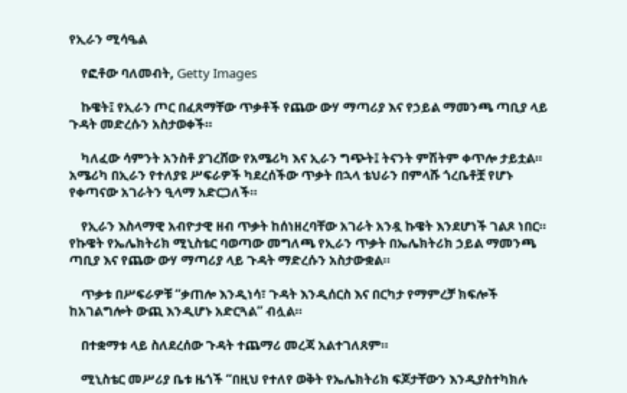የኢራን ሚሳዔል

    የፎቶው ባለመብት, Getty Images

    ኩዌት፤ የኢራን ጦር በፈጸማቸው ጥቃቶች የጨው ውሃ ማጣሪያ እና የኃይል ማመንጫ ጣቢያ ላይ ጉዳት መድረሱን አስታወቀች።

    ካለፈው ሳምንት አንስቶ ያገረሸው የአሜሪካ እና ኢራን ግጭት፤ ትናንት ምሽትም ቀጥሎ ታይቷል። አሜሪካ በኢራን የተለያዩ ሥፍራዎች ካደረሰችው ጥቃት በኋላ ቴህራን በምላሹ ጎረቤቶቿ የሆኑ የቀጣናው አገራትን ዒላማ አድርጋለች።

    የኢራን እስላማዊ አብዮታዊ ዘብ ጥቃት ከሰነዘረባቸው አገራት አንዷ ኩዌት እንደሆነች ገልጾ ነበር። የኩዌት የኤሌክትሪክ ሚኒስቴር ባወጣው መግለጫ የኢራን ጥቃት በኤሌክትሪክ ኃይል ማመንጫ ጣቢያ እና የጨው ውሃ ማጣሪያ ላይ ጉዳት ማድረሱን አስታውቋል።

    ጥቃቱ በሥፍራዎቹ “ቃጠሎ እንዲነሳ፣ ጉዳት እንዲሰርስ እና በርካታ የማምረቻ ክፍሎች ከአገልግሎት ውጪ እንዲሆኑ አድርጓል” ብሏል።

    በተቋማቱ ላይ ስለደረሰው ጉዳት ተጨማሪ መረጃ አልተገለጸም።

    ሚኒስቴር መሥሪያ ቤቱ ዜጎች “በዚህ የተለየ ወቅት የኤሌክትሪክ ፍጆታቸውን እንዲያስተካክሉ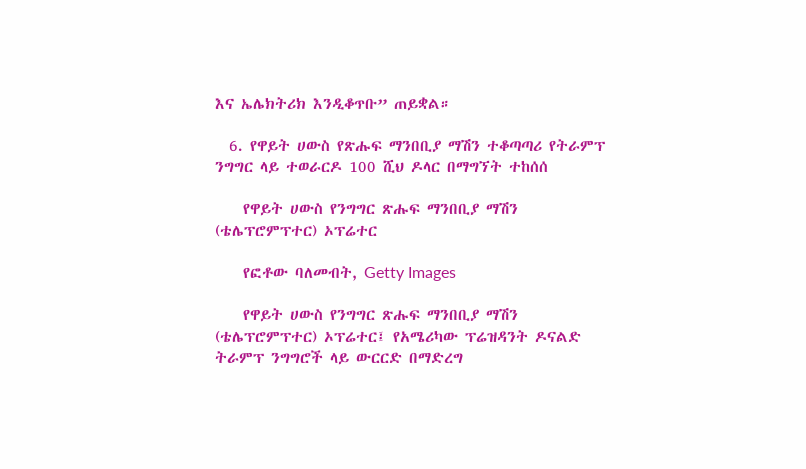እና ኤሌክትሪክ እንዲቆጥቡ” ጠይቋል።

  6. የዋይት ሀውስ የጽሑፍ ማንበቢያ ማሽን ተቆጣጣሪ የትራምፕ ንግግር ላይ ተወራርዶ 100 ሺህ ዶላር በማግኘት ተከሰሰ

    የዋይት ሀውስ የንግግር ጽሑፍ ማንበቢያ ማሽን (ቴሌፕሮምፕተር) ኦፕሬተር

    የፎቶው ባለመብት, Getty Images

    የዋይት ሀውስ የንግግር ጽሑፍ ማንበቢያ ማሽን (ቴሌፕሮምፕተር) ኦፕሬተር፤ የአሜሪካው ፕሬዝዳንት ዶናልድ ትራምፕ ንግግሮች ላይ ውርርድ በማድረግ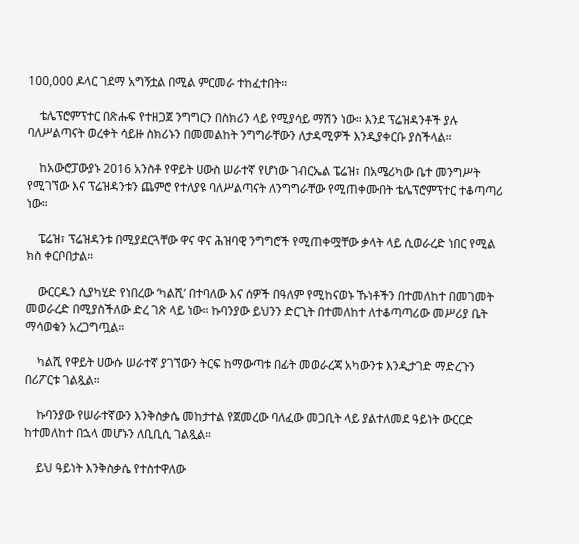100,000 ዶላር ገደማ አግኝቷል በሚል ምርመራ ተከፈተበት።

    ቴሌፕሮምፕተር በጽሑፍ የተዘጋጀ ንግግርን በስክሪን ላይ የሚያሳይ ማሽን ነው። እንደ ፕሬዝዳንቶች ያሉ ባለሥልጣናት ወረቀት ሳይዙ ስክሪኑን በመመልከት ንግግራቸውን ለታዳሚዎች እንዲያቀርቡ ያስችላል።

    ከአውሮፓውያኑ 2016 አንስቶ የዋይት ሀውስ ሠራተኛ የሆነው ገብርኤል ፔሬዝ፣ በአሜሪካው ቤተ መንግሥት የሚገኘው እና ፕሬዝዳንቱን ጨምሮ የተለያዩ ባለሥልጣናት ለንግግራቸው የሚጠቀሙበት ቴሌፕሮምፕተር ተቆጣጣሪ ነው።

    ፔሬዝ፣ ፕሬዝዳንቱ በሚያደርጓቸው ዋና ዋና ሕዝባዊ ንግግሮች የሚጠቀሟቸው ቃላት ላይ ሲወራረድ ነበር የሚል ክስ ቀርቦበታል።

    ውርርዱን ሲያካሂድ የነበረው ‘ካልሺ’ በተባለው እና ሰዎች በዓለም የሚከናወኑ ኹነቶችን በተመለከተ በመገመት መወራረድ በሚያስችለው ድረ ገጽ ላይ ነው። ኩባንያው ይህንን ድርጊት በተመለከተ ለተቆጣጣሪው መሥሪያ ቤት ማሳወቁን አረጋግጧል።

    ካልሺ የዋይት ሀውሱ ሠራተኛ ያገኘውን ትርፍ ከማውጣቱ በፊት መወራረጃ አካውንቱ እንዲታገድ ማድረጉን በሪፖርቱ ገልጿል።

    ኩባንያው የሠራተኛውን እንቅስቃሴ መከታተል የጀመረው ባለፈው መጋቢት ላይ ያልተለመደ ዓይነት ውርርድ ከተመለከተ በኋላ መሆኑን ለቢቢሲ ገልጿል።

    ይህ ዓይነት እንቅስቃሴ የተስተዋለው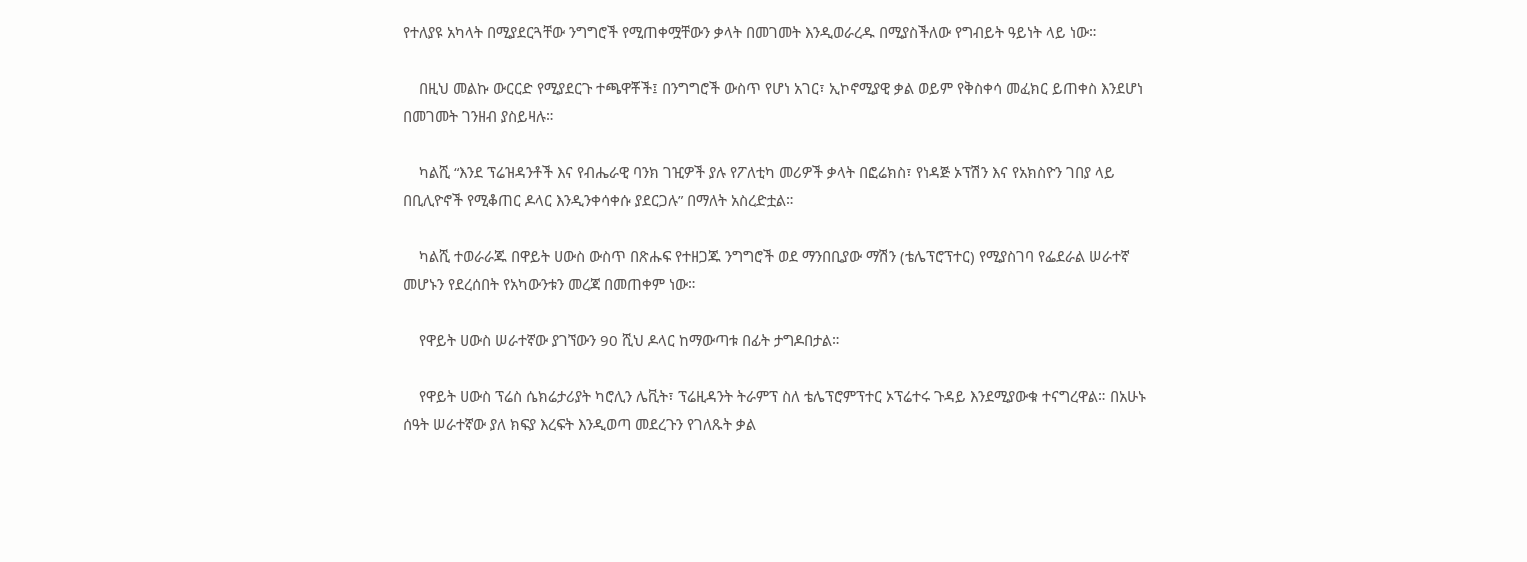የተለያዩ አካላት በሚያደርጓቸው ንግግሮች የሚጠቀሟቸውን ቃላት በመገመት እንዲወራረዱ በሚያስችለው የግብይት ዓይነት ላይ ነው።

    በዚህ መልኩ ውርርድ የሚያደርጉ ተጫዋቾች፤ በንግግሮች ውስጥ የሆነ አገር፣ ኢኮኖሚያዊ ቃል ወይም የቅስቀሳ መፈክር ይጠቀስ እንደሆነ በመገመት ገንዘብ ያስይዛሉ።

    ካልሺ “እንደ ፕሬዝዳንቶች እና የብሔራዊ ባንክ ገዢዎች ያሉ የፖለቲካ መሪዎች ቃላት በፎሬክስ፣ የነዳጅ ኦፕሽን እና የአክስዮን ገበያ ላይ በቢሊዮኖች የሚቆጠር ዶላር እንዲንቀሳቀሱ ያደርጋሉ” በማለት አስረድቷል።

    ካልሺ ተወራራጁ በዋይት ሀውስ ውስጥ በጽሑፍ የተዘጋጁ ንግግሮች ወደ ማንበቢያው ማሽን (ቴሌፕሮፕተር) የሚያስገባ የፌደራል ሠራተኛ መሆኑን የደረሰበት የአካውንቱን መረጃ በመጠቀም ነው።

    የዋይት ሀውስ ሠራተኛው ያገኘውን 90 ሺህ ዶላር ከማውጣቱ በፊት ታግዶበታል።

    የዋይት ሀውስ ፕሬስ ሴክሬታሪያት ካሮሊን ሌቪት፣ ፕሬዚዳንት ትራምፕ ስለ ቴሌፕሮምፕተር ኦፕሬተሩ ጉዳይ እንደሚያውቁ ተናግረዋል። በአሁኑ ሰዓት ሠራተኛው ያለ ክፍያ እረፍት እንዲወጣ መደረጉን የገለጹት ቃል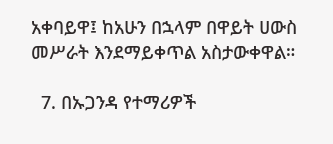አቀባይዋ፤ ከአሁን በኋላም በዋይት ሀውስ መሥራት እንደማይቀጥል አስታውቀዋል።

  7. በኡጋንዳ የተማሪዎች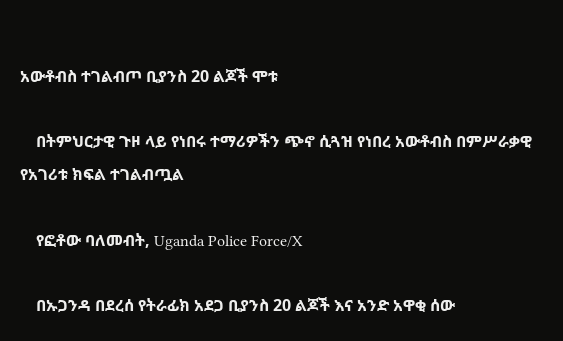አውቶብስ ተገልብጦ ቢያንስ 20 ልጆች ሞቱ

    በትምህርታዊ ጉዞ ላይ የነበሩ ተማሪዎችን ጭኖ ሲጓዝ የነበረ አውቶብስ በምሥራቃዊ የአገሪቱ ክፍል ተገልብጧል

    የፎቶው ባለመብት, Uganda Police Force/X

    በኡጋንዳ በደረሰ የትራፊክ አደጋ ቢያንስ 20 ልጆች እና አንድ አዋቂ ሰው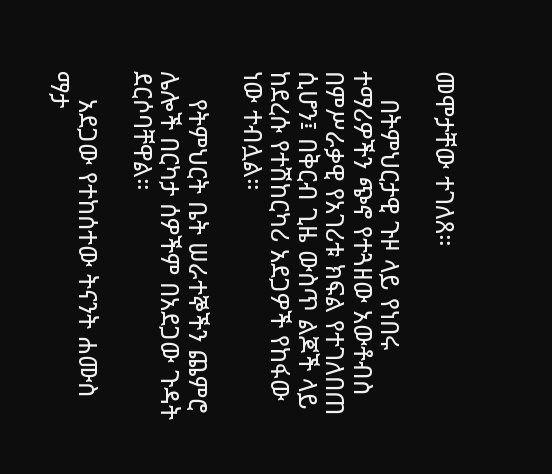መሞታቸው ተገለጸ።

    በትምህርታዊ ጉዞ ላይ የነበሩ ተማሪዎችን ጭኖ የተጓዘው አውቶብስ በምሥራቃዊ የአገሪቱ ክፍል የተገለበጠ ሲሆን፤ በቅርብ ጊዜ ውስጥ ልጆች ላይ ከደረሱ የተሽከርካሪ አደጋዎች የከፋው ነው ተብሏል።

    የትምህርት ቤት ሠራተኞችን ጨምሮ ሌሎች በርካታ ሰዎችም በአደጋው ጉዳት ደርሶባቸዋል።

    አደጋው የተከሰተው ትናንት ሐሙስ ማታ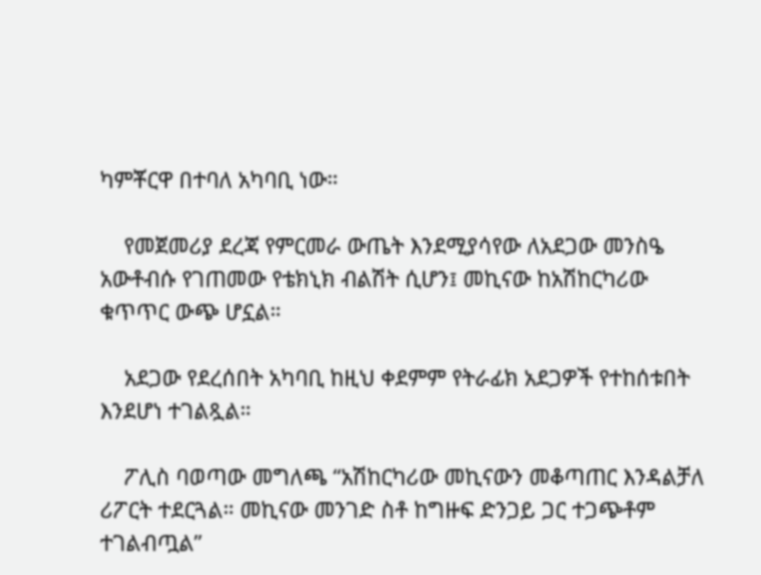ካምቾርዋ በተባለ አካባቢ ነው።

    የመጀመሪያ ደረጃ የምርመራ ውጤት እንደሚያሳየው ለአደጋው መንስዔ አውቶብሱ የገጠመው የቴክኒክ ብልሽት ሲሆን፤ መኪናው ከአሽከርካሪው ቁጥጥር ውጭ ሆኗል።

    አደጋው የደረሰበት አካባቢ ከዚህ ቀደምም የትራፊክ አደጋዎች የተከሰቱበት እንደሆነ ተገልጿል።

    ፖሊስ ባወጣው መግለጫ “አሽከርካሪው መኪናውን መቆጣጠር እንዳልቻለ ሪፖርት ተደርጓል። መኪናው መንገድ ስቶ ከግዙፍ ድንጋይ ጋር ተጋጭቶም ተገልብጧል”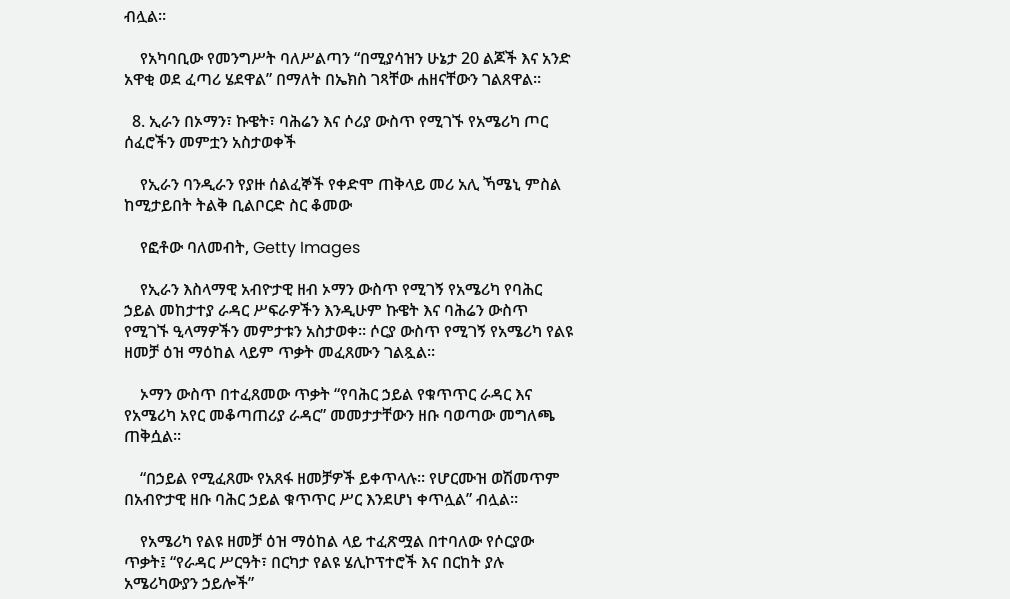ብሏል።

    የአካባቢው የመንግሥት ባለሥልጣን “በሚያሳዝን ሁኔታ 20 ልጆች እና አንድ አዋቂ ወደ ፈጣሪ ሄደዋል” በማለት በኤክስ ገጻቸው ሐዘናቸውን ገልጸዋል።

  8. ኢራን በኦማን፣ ኩዌት፣ ባሕሬን እና ሶሪያ ውስጥ የሚገኙ የአሜሪካ ጦር ሰፈሮችን መምቷን አስታወቀች

    የኢራን ባንዲራን የያዙ ሰልፈኞች የቀድሞ ጠቅላይ መሪ አሊ ኻሜኒ ምስል ከሚታይበት ትልቅ ቢልቦርድ ስር ቆመው

    የፎቶው ባለመብት, Getty Images

    የኢራን እስላማዊ አብዮታዊ ዘብ ኦማን ውስጥ የሚገኝ የአሜሪካ የባሕር ኃይል መከታተያ ራዳር ሥፍራዎችን እንዲሁም ኩዌት እና ባሕሬን ውስጥ የሚገኙ ዒላማዎችን መምታቱን አስታወቀ። ሶርያ ውስጥ የሚገኝ የአሜሪካ የልዩ ዘመቻ ዕዝ ማዕከል ላይም ጥቃት መፈጸሙን ገልጿል።

    ኦማን ውስጥ በተፈጸመው ጥቃት “የባሕር ኃይል የቁጥጥር ራዳር እና የአሜሪካ አየር መቆጣጠሪያ ራዳር” መመታታቸውን ዘቡ ባወጣው መግለጫ ጠቅሷል።

    “በኃይል የሚፈጸሙ የአጸፋ ዘመቻዎች ይቀጥላሉ። የሆርሙዝ ወሽመጥም በአብዮታዊ ዘቡ ባሕር ኃይል ቁጥጥር ሥር እንደሆነ ቀጥሏል” ብሏል።

    የአሜሪካ የልዩ ዘመቻ ዕዝ ማዕከል ላይ ተፈጽሟል በተባለው የሶርያው ጥቃት፤ “የራዳር ሥርዓት፣ በርካታ የልዩ ሄሊኮፕተሮች እና በርከት ያሉ አሜሪካውያን ኃይሎች”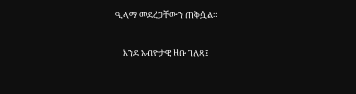ዒላማ መደረጋቸውን ጠቅሷል።

    እንደ አብዮታዊ ዘቡ ገለጻ፤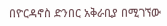በዮርዳኖስ ድንበር አቅራቢያ በሚገኘው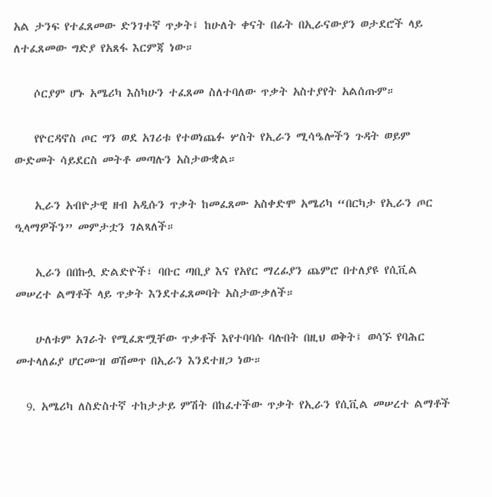አል ታንፍ የተፈጸመው ድንገተኛ ጥቃት፤ ከሁለት ቀናት በፊት በኢራናውያን ወታደሮች ላይ ለተፈጸመው ግድያ የአጸፋ እርምጃ ነው።

    ሶርያም ሆኑ አሜሪካ እስካሁን ተፈጸመ ስለተባለው ጥቃት አስተያየት አልሰጡም።

    የዮርዳኖስ ጦር ግን ወደ አገሪቱ የተወነጨፉ ሦስት የኢራን ሚሳዔሎችን ጉዳት ወይም ውድመት ሳይደርስ መትቶ መጣሉን አስታውቋል።

    ኢራን አብዮታዊ ዘብ አዲሱን ጥቃት ከመፈጸሙ አስቀድሞ አሜሪካ “በርካታ የኢራን ጦር ዒላማዎችን” መምታቷን ገልጻለች።

    ኢራን በበኩሏ ድልድዮች፣ ባቡር ጣቢያ እና የአየር ማረፊያን ጨምሮ በተለያዩ የሲቪል መሠረተ ልማቶች ላይ ጥቃት እንደተፈጸመባት አስታውቃለች።

    ሁለቱም አገራት የሚፈጽሟቸው ጥቃቶች እየተባባሱ ባሉበት በዚህ ወቅት፤ ወሳኙ የባሕር መተላለፊያ ሆርሙዝ ወሽመጥ በኢራን እንደተዘጋ ነው።

  9. አሜሪካ ለስድስተኛ ተከታታይ ምሽት በከፈተችው ጥቃት የኢራን የሲቪል መሠረተ ልማቶች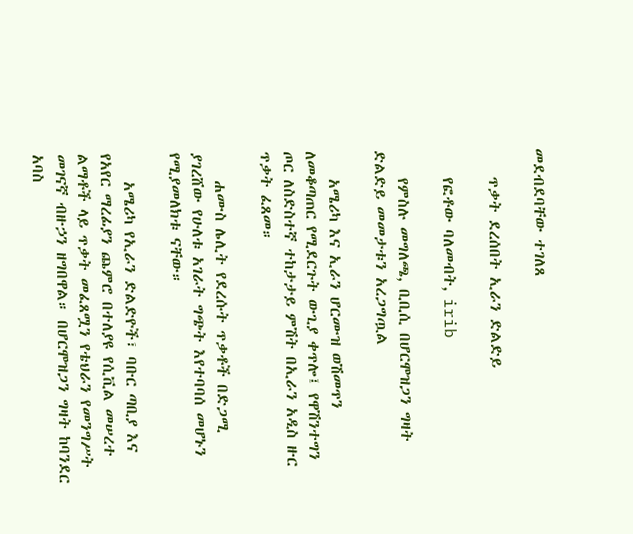መደብደባቸው ተገለጸ

    ጥቃት ደረሰበት ኢራን ድልድይ

    የፎቶው ባለመብት, irib

    የምስሉ መግለጫ, ቢቢሲ በሆርሞዝጋን ግዛት ድልድይ መመታቱን አረጋግጧል

    አሜሪካ እና ኢራን ሆርሙዝ ወሽመጥን ለመቆጣጠር የሚደርጉት ውጊያ ቀጥሎ፤ የዋሽንተግን ጦር ለስድስተኛ ተከታታይ ምሽት በኢራን አዲስ ዙር ጥቃት ፈጸመ።

    ሐሙስ ሌሊት የደረሱት ጥቃቶች በድጋሚ ያገረሸው የሁለቱ አገራት ግጭት እየተባባሰ መሆኑን የሚያመለክቱ ናቸው።

    አሜሪካ የኢራን ድልድዮች፣ ባቡር ጣቢያ እና የአየር ማረፊያን ጨምሮ በተለያዩ የሲቪል መሠረተ ልማቶች ላይ ጥቃት መፈጸሟን የቴህራን የመንግሥት መገናኛ ብዙኃን ዘግበዋል። በሆርሞዝጋን ግዛት ከባንደር አባስ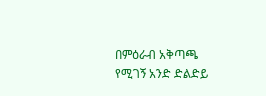በምዕራብ አቅጣጫ የሚገኝ አንድ ድልድይ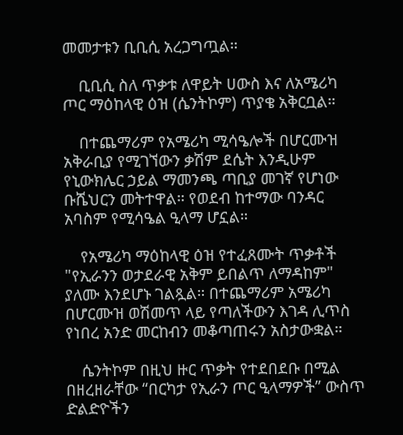መመታቱን ቢቢሲ አረጋግጧል።

    ቢቢሲ ስለ ጥቃቱ ለዋይት ሀውስ እና ለአሜሪካ ጦር ማዕከላዊ ዕዝ (ሴንትኮም) ጥያቄ አቅርቧል።

    በተጨማሪም የአሜሪካ ሚሳዔሎች በሆርሙዝ አቅራቢያ የሚገኘውን ቃሽም ደሴት እንዲሁም የኒውክሌር ኃይል ማመንጫ ጣቢያ መገኛ የሆነው ቡሼህርን መትተዋል። የወደብ ከተማው ባንዳር አባስም የሚሳዔል ዒላማ ሆኗል።

    የአሜሪካ ማዕከላዊ ዕዝ የተፈጸሙት ጥቃቶች "የኢራንን ወታደራዊ አቅም ይበልጥ ለማዳከም" ያለሙ እንደሆኑ ገልጿል። በተጨማሪም አሜሪካ በሆርሙዝ ወሽመጥ ላይ የጣለችውን እገዳ ሊጥስ የነበረ አንድ መርከብን መቆጣጠሩን አስታውቋል።

    ሴንትኮም በዚህ ዙር ጥቃት የተደበደቡ በሚል በዘረዘራቸው “በርካታ የኢራን ጦር ዒላማዎች” ውስጥ ድልድዮችን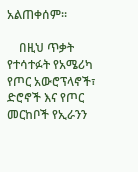አልጠቀሰም።

    በዚህ ጥቃት የተሳተፉት የአሜሪካ የጦር አውሮፕላኖች፣ ድሮኖች እና የጦር መርከቦች የኢራንን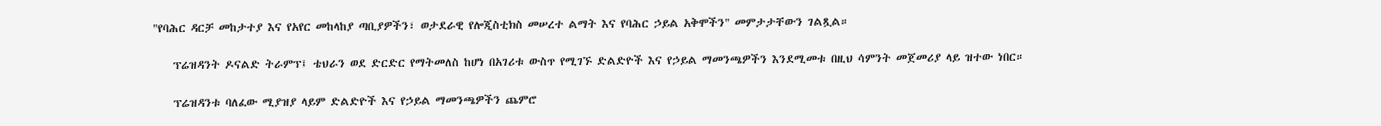"የባሕር ዳርቻ መከታተያ እና የአየር መከላከያ ጣቢያዎችን፣ ወታደራዊ የሎጂስቲክስ መሠረተ ልማት እና የባሕር ኃይል አቅሞችን" መምታታቸውን ገልጿል።

    ፕሬዝዳንት ዶናልድ ትራምፕ፤ ቴህራን ወደ ድርድር የማትመለስ ከሆነ በአገሪቱ ውስጥ የሚገኙ ድልድዮች እና የኃይል ማመንጫዎችን እንደሚመቱ በዚህ ሳምንት መጀመሪያ ላይ ዝተው ነበር።

    ፕሬዝዳንቱ ባለፈው ሚያዝያ ላይም ድልድዮች እና የኃይል ማመንጫዎችን ጨምሮ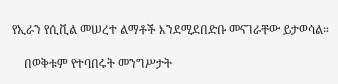የኢራን የሲቪል መሠረተ ልማቶች እንደሚደበድቡ መናገራቸው ይታወሳል።

    በወቅቱም የተባበሩት መንግሥታት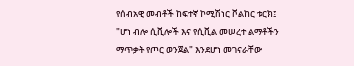የሰብአዊ መብቶች ከፍተኛ ኮሚሽነር ቮልከር ቱርክ፤ "ሆነ ብሎ ሲቪሎች እና የሲቪል መሠረተ ልማቶችን ማጥቃት የጦር ወንጀል" እንደሆነ መገናራቸው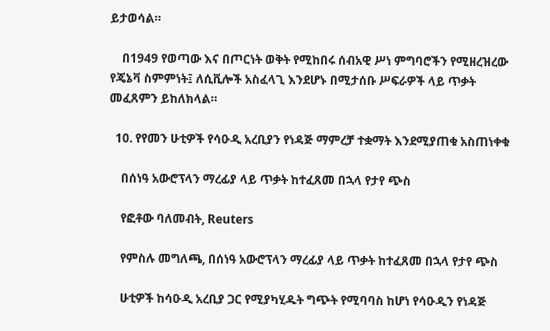ይታወሳል።

    በ1949 የወጣው እና በጦርነት ወቅት የሚከበሩ ሰብአዊ ሥነ ምግባሮችን የሚዘረዝረው የጄኔቫ ስምምነት፤ ለሲቪሎች አስፈላጊ እንደሆኑ በሚታሰቡ ሥፍራዎች ላይ ጥቃት መፈጸምን ይከለክላል።

  10. የየመን ሁቲዎች የሳዑዲ አረቢያን የነዳጅ ማምረቻ ተቋማት እንደሚያጠቁ አስጠነቀቁ

    በሰነዓ አውሮፕላን ማረፊያ ላይ ጥቃት ከተፈጸመ በኋላ የታየ ጭስ

    የፎቶው ባለመብት, Reuters

    የምስሉ መግለጫ, በሰነዓ አውሮፕላን ማረፊያ ላይ ጥቃት ከተፈጸመ በኋላ የታየ ጭስ

    ሁቲዎች ከሳዑዲ አረቢያ ጋር የሚያካሂዱት ግጭት የሚባባስ ከሆነ የሳዑዲን የነዳጅ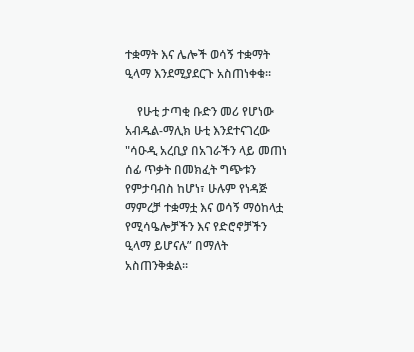ተቋማት እና ሌሎች ወሳኝ ተቋማት ዒላማ እንደሚያደርጉ አስጠነቀቁ።

    የሁቲ ታጣቂ ቡድን መሪ የሆነው አብዱል-ማሊክ ሁቲ እንደተናገረው "ሳዑዲ አረቢያ በአገራችን ላይ መጠነ ሰፊ ጥቃት በመክፈት ግጭቱን የምታባብስ ከሆነ፣ ሁሉም የነዳጅ ማምረቻ ተቋማቷ እና ወሳኝ ማዕከላቷ የሚሳዔሎቻችን እና የድሮኖቻችን ዒላማ ይሆናሉ” በማለት አስጠንቅቋል።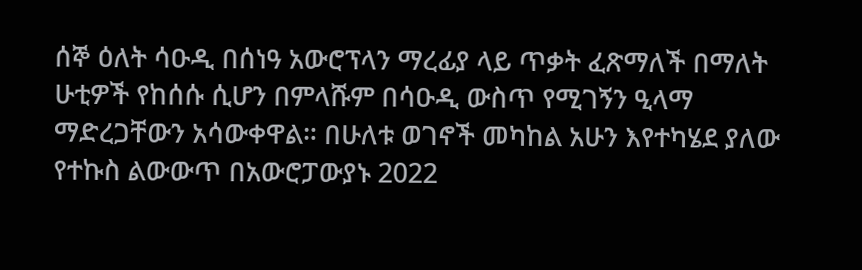ሰኞ ዕለት ሳዑዲ በሰነዓ አውሮፕላን ማረፊያ ላይ ጥቃት ፈጽማለች በማለት ሁቲዎች የከሰሱ ሲሆን በምላሹም በሳዑዲ ውስጥ የሚገኝን ዒላማ ማድረጋቸውን አሳውቀዋል። በሁለቱ ወገኖች መካከል አሁን እየተካሄደ ያለው የተኩስ ልውውጥ በአውሮፓውያኑ 2022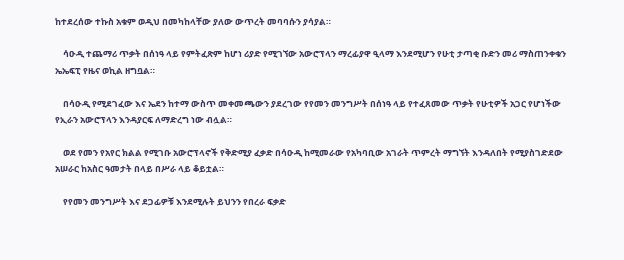ከተደረሰው ተኩስ አቁም ወዲህ በመካከላቸው ያለው ውጥረት መባባሱን ያሳያል።

    ሳዑዲ ተጨማሪ ጥቃት በሰነዓ ላይ የምትፈጽም ከሆነ ሪያድ የሚገኘው አውሮፕላን ማረፊያዋ ዒላማ እንደሚሆን የሁቲ ታጣቂ ቡድን መሪ ማስጠንቀቁን ኤኤፍፒ የዜና ወኪል ዘግቧል።

    በሳዑዲ የሚደገፈው እና ኤደን ከተማ ውስጥ መቀመጫውን ያደረገው የየመን መንግሥት በሰነዓ ላይ የተፈጸመው ጥቃት የሁቲዎች አጋር የሆነችው የኢራን አውሮፕላን እንዳያርፍ ለማድረግ ነው ብሏል።

    ወደ የመን የአየር ክልል የሚገቡ አውሮፕላኖች የቅድሚያ ፈቃድ በሳዑዲ ከሚመራው የአካባቢው አገራት ጥምረት ማግኘት እንዳለበት የሚያስገድደው አሠራር ከአስር ዓመታት በላይ በሥራ ላይ ቆይቷል።

    የየመን መንግሥት እና ደጋፊዎቹ እንደሚሉት ይህንን የበረራ ፍቃድ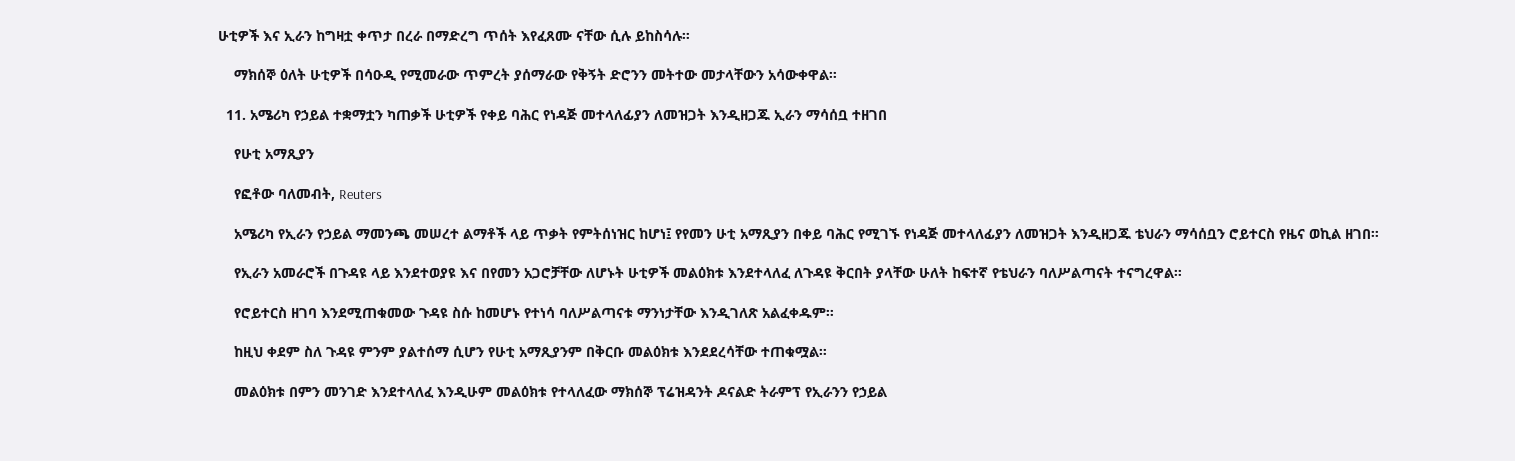ሁቲዎች እና ኢራን ከግዛቷ ቀጥታ በረራ በማድረግ ጥሰት እየፈጸሙ ናቸው ሲሉ ይከስሳሉ።

    ማክሰኞ ዕለት ሁቲዎች በሳዑዲ የሚመራው ጥምረት ያሰማራው የቅኝት ድሮንን መትተው መታላቸውን አሳውቀዋል።

  11. አሜሪካ የኃይል ተቋማቷን ካጠቃች ሁቲዎች የቀይ ባሕር የነዳጅ መተላለፊያን ለመዝጋት እንዲዘጋጁ ኢራን ማሳሰቧ ተዘገበ

    የሁቲ አማጺያን

    የፎቶው ባለመብት, Reuters

    አሜሪካ የኢራን የኃይል ማመንጫ መሠረተ ልማቶች ላይ ጥቃት የምትሰነዝር ከሆነ፤ የየመን ሁቲ አማጺያን በቀይ ባሕር የሚገኙ የነዳጅ መተላለፊያን ለመዝጋት እንዲዘጋጁ ቴህራን ማሳሰቧን ሮይተርስ የዜና ወኪል ዘገበ።

    የኢራን አመራሮች በጉዳዩ ላይ እንደተወያዩ እና በየመን አጋሮቻቸው ለሆኑት ሁቲዎች መልዕክቱ እንደተላለፈ ለጉዳዩ ቅርበት ያላቸው ሁለት ከፍተኛ የቴህራን ባለሥልጣናት ተናግረዋል።

    የሮይተርስ ዘገባ እንደሚጠቁመው ጉዳዩ ስሱ ከመሆኑ የተነሳ ባለሥልጣናቱ ማንነታቸው እንዲገለጽ አልፈቀዱም።

    ከዚህ ቀደም ስለ ጉዳዩ ምንም ያልተሰማ ሲሆን የሁቲ አማጺያንም በቅርቡ መልዕክቱ እንደደረሳቸው ተጠቁሟል።

    መልዕክቱ በምን መንገድ እንደተላለፈ እንዲሁም መልዕክቱ የተላለፈው ማክሰኞ ፕሬዝዳንት ዶናልድ ትራምፕ የኢራንን የኃይል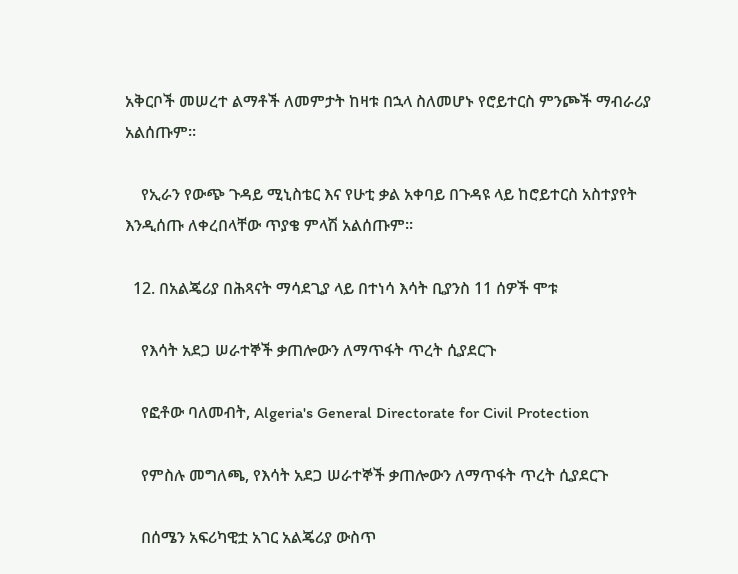አቅርቦች መሠረተ ልማቶች ለመምታት ከዛቱ በኋላ ስለመሆኑ የሮይተርስ ምንጮች ማብራሪያ አልሰጡም።

    የኢራን የውጭ ጉዳይ ሚኒስቴር እና የሁቲ ቃል አቀባይ በጉዳዩ ላይ ከሮይተርስ አስተያየት እንዲሰጡ ለቀረበላቸው ጥያቄ ምላሽ አልሰጡም።

  12. በአልጄሪያ በሕጻናት ማሳደጊያ ላይ በተነሳ እሳት ቢያንስ 11 ሰዎች ሞቱ

    የእሳት አደጋ ሠራተኞች ቃጠሎውን ለማጥፋት ጥረት ሲያደርጉ

    የፎቶው ባለመብት, Algeria's General Directorate for Civil Protection

    የምስሉ መግለጫ, የእሳት አደጋ ሠራተኞች ቃጠሎውን ለማጥፋት ጥረት ሲያደርጉ

    በሰሜን አፍሪካዊቷ አገር አልጄሪያ ውስጥ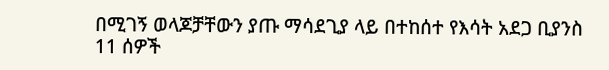በሚገኝ ወላጆቻቸውን ያጡ ማሳደጊያ ላይ በተከሰተ የእሳት አደጋ ቢያንስ 11 ሰዎች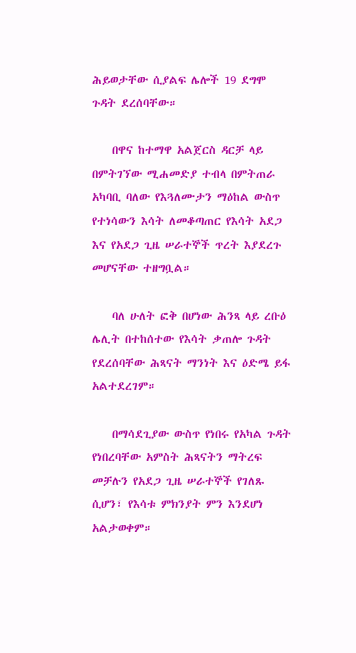ሕይወታቸው ሲያልፍ ሌሎች 19 ደግሞ ጉዳት ደረሰባቸው።

    በዋና ከተማዋ አልጀርስ ዳርቻ ላይ በምትገኘው ሚሐመድያ ተብላ በምትጠራ አካባቢ ባለው የእጓለሙታን ማዕከል ውስጥ የተነሳውን እሳት ለመቆጣጠር የእሳት አደጋ እና የአደጋ ጊዜ ሠራተኞች ጥረት እያደረጉ መሆናቸው ተዘግቧል።

    ባለ ሁለት ፎቅ በሆነው ሕንጻ ላይ ረቡዕ ሌሊት በተከሰተው የእሳት ቃጠሎ ጉዳት የደረሰባቸው ሕጻናት ማንነት እና ዕድሜ ይፋ አልተደረገም።

    በማሳደጊያው ውስጥ የነበሩ የአካል ጉዳት የነበረባቸው አምስት ሕጻናትን ማትረፍ መቻሉን የአደጋ ጊዜ ሠራተኞች የገለጹ ሲሆን፣ የእሳቱ ምክንያት ምን እንደሆነ አልታወቀም።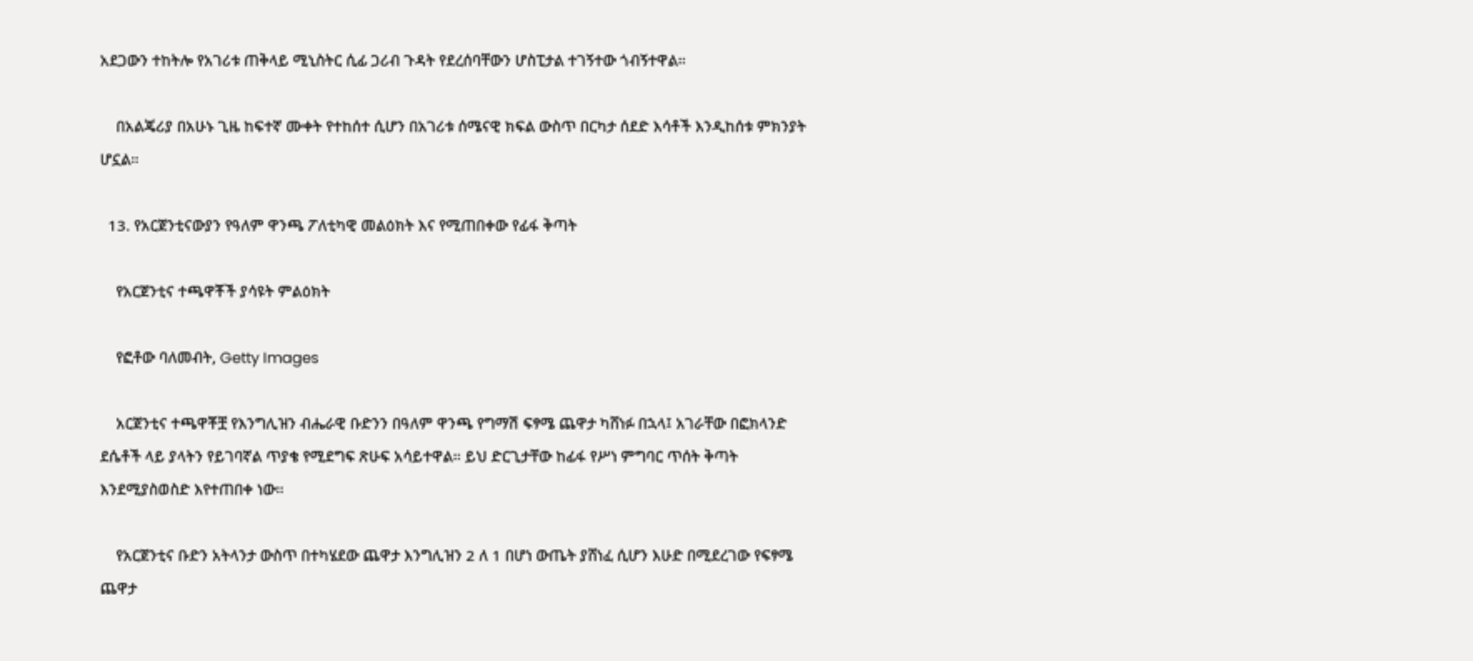አደጋውን ተከትሎ የአገሪቱ ጠቅላይ ሚኒስትር ሲፊ ጋሪብ ጉዳት የደረሰባቸውን ሆስፒታል ተገኝተው ጎብኝተዋል።

    በአልጄሪያ በአሁኑ ጊዜ ከፍተኛ ሙቀት የተከሰተ ሲሆን በአገሪቱ ሰሜናዊ ክፍል ውስጥ በርካታ ሰደድ እሳቶች እንዲከሰቱ ምክንያት ሆኗል።

  13. የአርጀንቲናውያን የዓለም ዋንጫ ፖለቲካዊ መልዕክት እና የሚጠበቀው የፊፋ ቅጣት

    የአርጀንቲና ተጫዋቾች ያሳዩት ምልዕክት

    የፎቶው ባለመብት, Getty Images

    አርጀንቲና ተጫዋቾቿ የእንግሊዝን ብሔራዊ ቡድንን በዓለም ዋንጫ የግማሽ ፍፃሜ ጨዋታ ካሸነፉ በኋላ፤ አገራቸው በፎክላንድ ደሴቶች ላይ ያላትን የይገባኛል ጥያቄ የሚደግፍ ጽሁፍ አሳይተዋል። ይህ ድርጊታቸው ከፊፋ የሥነ ምግባር ጥሰት ቅጣት እንደሚያስወስድ እየተጠበቀ ነው።

    የአርጀንቲና ቡድን አትላንታ ውስጥ በተካሄደው ጨዋታ እንግሊዝን 2 ለ 1 በሆነ ውጤት ያሸነፈ ሲሆን እሁድ በሚደረገው የፍፃሜ ጨዋታ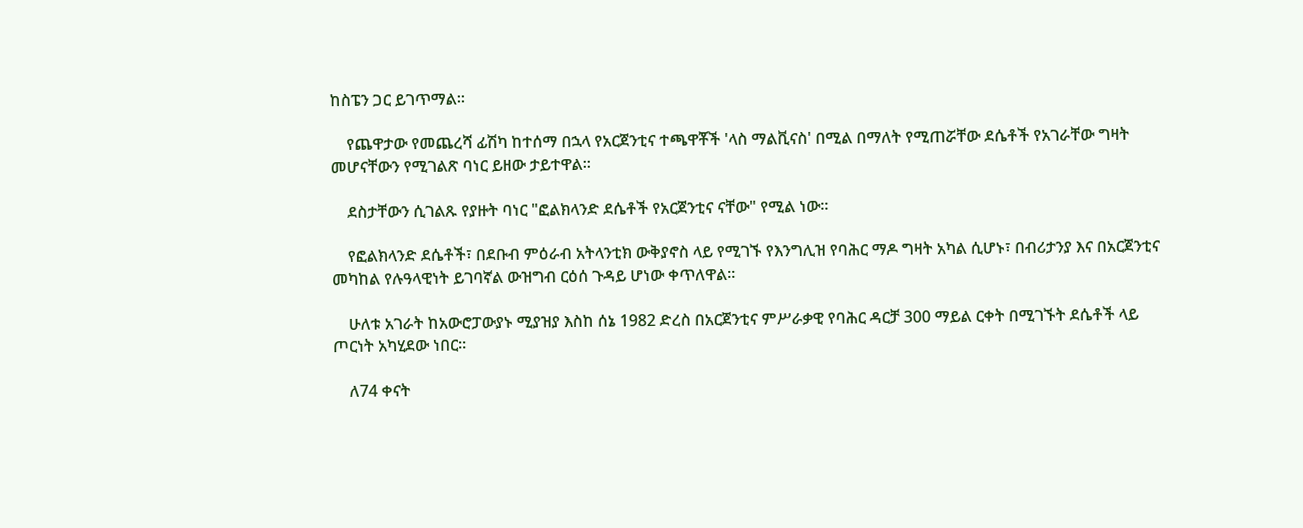ከስፔን ጋር ይገጥማል።

    የጨዋታው የመጨረሻ ፊሽካ ከተሰማ በኋላ የአርጀንቲና ተጫዋቾች 'ላስ ማልቪናስ' በሚል በማለት የሚጠሯቸው ደሴቶች የአገራቸው ግዛት መሆናቸውን የሚገልጽ ባነር ይዘው ታይተዋል።

    ደስታቸውን ሲገልጹ የያዙት ባነር "ፎልክላንድ ደሴቶች የአርጀንቲና ናቸው" የሚል ነው።

    የፎልክላንድ ደሴቶች፣ በደቡብ ምዕራብ አትላንቲክ ውቅያኖስ ላይ የሚገኙ የእንግሊዝ የባሕር ማዶ ግዛት አካል ሲሆኑ፣ በብሪታንያ እና በአርጀንቲና መካከል የሉዓላዊነት ይገባኛል ውዝግብ ርዕሰ ጉዳይ ሆነው ቀጥለዋል።

    ሁለቱ አገራት ከአውሮፓውያኑ ሚያዝያ እስከ ሰኔ 1982 ድረስ በአርጀንቲና ምሥራቃዊ የባሕር ዳርቻ 300 ማይል ርቀት በሚገኙት ደሴቶች ላይ ጦርነት አካሂደው ነበር።

    ለ74 ቀናት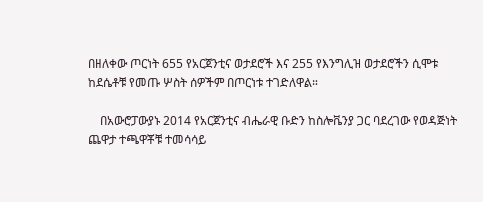በዘለቀው ጦርነት 655 የአርጀንቲና ወታደሮች እና 255 የእንግሊዝ ወታደሮችን ሲሞቱ ከደሴቶቹ የመጡ ሦስት ሰዎችም በጦርነቱ ተገድለዋል።

    በአውሮፓውያኑ 2014 የአርጀንቲና ብሔራዊ ቡድን ከስሎቬንያ ጋር ባደረገው የወዳጅነት ጨዋታ ተጫዋቾቹ ተመሳሳይ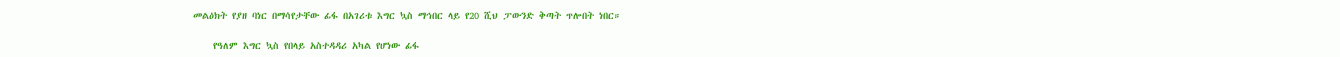መልዕክት የያዘ ባነር በማሳየታቸው ፊፋ በአገሪቱ እግር ኳስ ማኅበር ላይ የ20 ሺህ ፓውንድ ቅጣት ጥሎበት ነበር።

    የዓለም እግር ኳስ የበላይ አስተዳዳሪ አካል የሆነው ፊፋ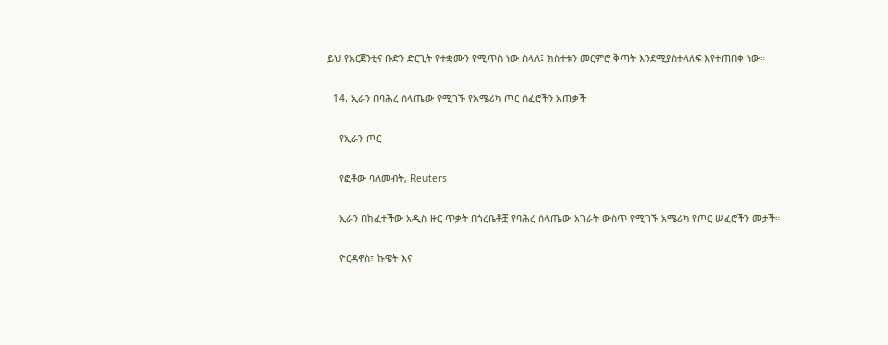ይህ የአርጀንቲና ቡድን ድርጊት የተቋሙን የሚጥስ ነው ስላለ፤ ክስተቱን መርምሮ ቅጣት እንደሚያስተላለፍ እየተጠበቀ ነው።

  14. ኢራን በባሕረ ሰላጤው የሚገኙ የአሜሪካ ጦር ሰፈሮችን አጠቃች

    የኢራን ጦር

    የፎቶው ባለመብት, Reuters

    ኢራን በከፈተችው አዲስ ዙር ጥቃት በጎረቤቶቿ የባሕረ ሰላጤው አገራት ውስጥ የሚገኙ አሜሪካ የጦር ሠፈሮችን መታች።

    ዮርዳኖስ፣ ኩዌት እና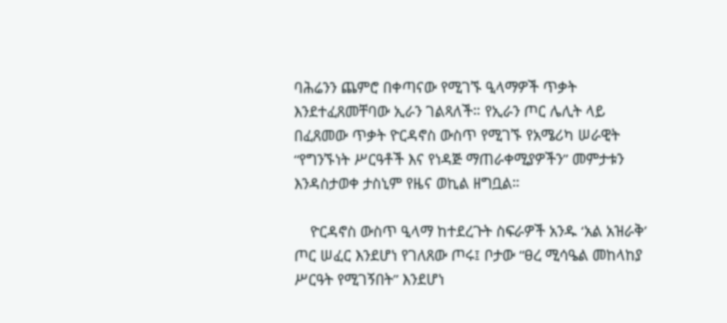ባሕሬንን ጨምሮ በቀጣናው የሚገኙ ዒላማዎች ጥቃት እንደተፈጸመቸባው ኢራን ገልጻለች። የኢራን ጦር ሌሊት ላይ በፈጸመው ጥቃት ዮርዳኖስ ውስጥ የሚገኙ የአሜሪካ ሠራዊት “የግንኙነት ሥርዓቶች እና የነዳጅ ማጠራቀሚያዎችን” መምታቱን እንዳስታወቀ ታስኒም የዜና ወኪል ዘግቧል።

    ዮርዳኖስ ውስጥ ዒላማ ከተደረጉት ስፍራዎች አንዱ ‘አል አዝራቅ’ ጦር ሠፈር እንደሆነ የገለጸው ጦሩ፤ ቦታው “ፀረ ሚሳዔል መከላከያ ሥርዓት የሚገኝበት” እንደሆነ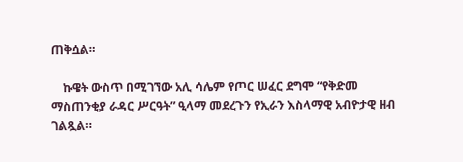ጠቅሷል።

    ኩዌት ውስጥ በሚገኘው አሊ ሳሌም የጦር ሠፈር ደግሞ “የቅድመ ማስጠንቂያ ራዳር ሥርዓት” ዒላማ መደረጉን የኢራን እስላማዊ አብዮታዊ ዘብ ገልጿል።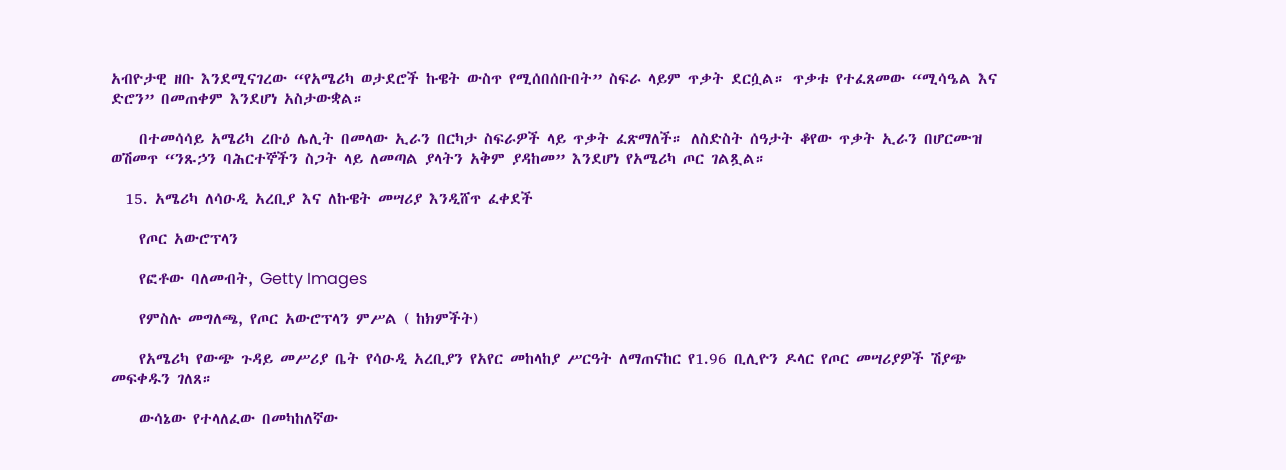አብዮታዊ ዘቡ እንደሚናገረው “የአሜሪካ ወታደሮች ኩዌት ውስጥ የሚሰበሰቡበት” ስፍራ ላይም ጥቃት ደርሷል። ጥቃቱ የተፈጸመው “ሚሳዔል እና ድሮን” በመጠቀም እንደሆነ አስታውቋል።

    በተመሳሳይ አሜሪካ ረቡዕ ሌሊት በመላው ኢራን በርካታ ስፍራዎች ላይ ጥቃት ፈጽማለች። ለስድስት ሰዓታት ቆየው ጥቃት ኢራን በሆርሙዝ ወሽመጥ “ንጹኃን ባሕርተኞችን ስጋት ላይ ለመጣል ያላትን አቅም ያዳከመ” እንደሆነ የአሜሪካ ጦር ገልጿል።

  15. አሜሪካ ለሳዑዲ አረቢያ እና ለኩዌት መሣሪያ እንዲሸጥ ፈቀደች

    የጦር አውሮፕላን

    የፎቶው ባለመብት, Getty Images

    የምስሉ መግለጫ, የጦር አውሮፕላን ምሥል ( ከክምችት)

    የአሜሪካ የውጭ ጉዳይ መሥሪያ ቤት የሳዑዲ አረቢያን የአየር መከላከያ ሥርዓት ለማጠናከር የ1.96 ቢሊዮን ዶላር የጦር መሣሪያዎች ሽያጭ መፍቀዱን ገለጸ።

    ውሳኔው የተላለፈው በመካከለኛው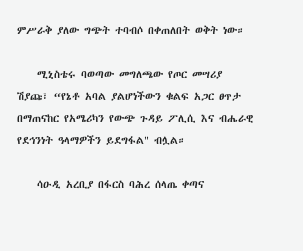ምሥራቅ ያለው ግጭት ተባብሶ በቀጠለበት ወቅት ነው።

    ሚኒስቴሩ ባወጣው መግለጫው የጦር መሣሪያ ሽያጩ፣ “የኔቶ አባል ያልሆነችውን ቁልፍ አጋር ፀጥታ በማጠናከር የአሜሪካን የውጭ ጉዳይ ፖሊሲ እና ብሔራዊ የደኅንነት ዓላማዎችን ይደግፋል" ብሏል።

    ሳዑዲ አረቢያ በፋርስ ባሕረ ሰላጤ ቀጣና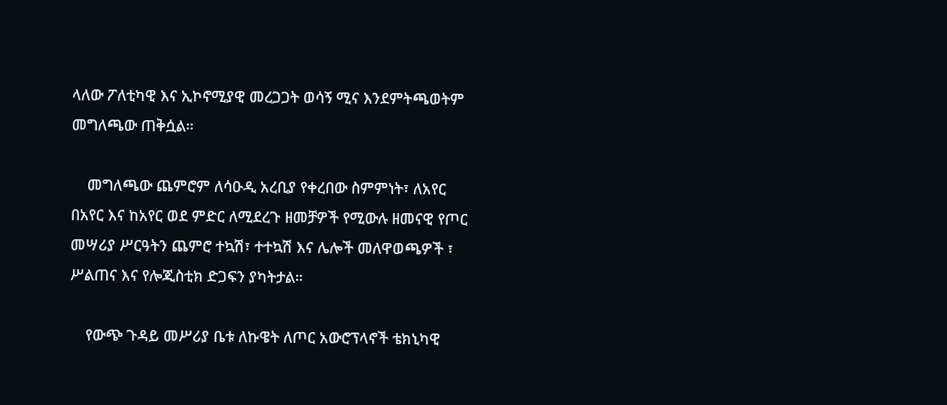ላለው ፖለቲካዊ እና ኢኮኖሚያዊ መረጋጋት ወሳኝ ሚና እንደምትጫወትም መግለጫው ጠቅሷል።

    መግለጫው ጨምሮም ለሳዑዲ አረቢያ የቀረበው ስምምነት፣ ለአየር በአየር እና ከአየር ወደ ምድር ለሚደረጉ ዘመቻዎች የሚውሉ ዘመናዊ የጦር መሣሪያ ሥርዓትን ጨምሮ ተኳሽ፣ ተተኳሽ እና ሌሎች መለዋወጫዎች ፣ ሥልጠና እና የሎጂስቲክ ድጋፍን ያካትታል።

    የውጭ ጉዳይ መሥሪያ ቤቱ ለኩዌት ለጦር አውሮፕላኖች ቴክኒካዊ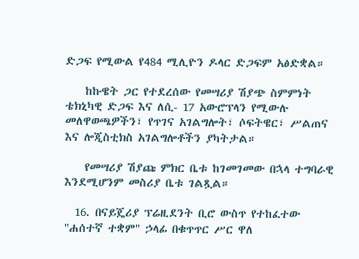ድጋፍ የሚውል የ484 ሚሊዮን ዶላር ድጋፍም አፅድቋል።

    ከኩዌት ጋር የተደረሰው የመሣሪያ ሽያጭ ስምምነት ቴክኒካዊ ድጋፍ እና ለሲ- 17 አውሮፕላን የሚውሉ መለዋወጫዎችን፣ የጥገና አገልግሎት፣ ሶፍትዌር፣ ሥልጠና እና ሎጂስቲክስ አገልግሎቶችን ያካትታል።

    የመሣሪያ ሽያጩ ምክር ቤቱ ከገመገመው በኋላ ተግባራዊ እንደሚሆንም መስሪያ ቤቱ ገልጿል።

  16. በናይጄሪያ ፕሬዚደንት ቢሮ ውስጥ የተከፈተው "ሐሰተኛ ተቋም" ኃላፊ በቁጥጥር ሥር ዋለ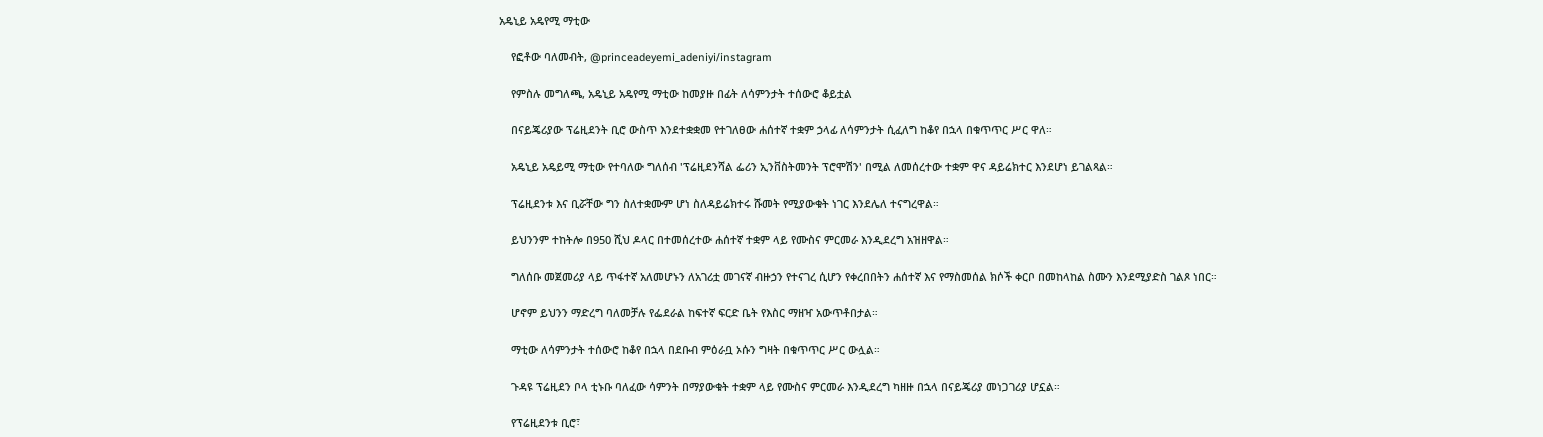አዴኒይ አዴየሚ ማቲው

    የፎቶው ባለመብት, @princeadeyemi_adeniyi/instagram

    የምስሉ መግለጫ, አዴኒይ አዴየሚ ማቲው ከመያዙ በፊት ለሳምንታት ተሰውሮ ቆይቷል

    በናይጄሪያው ፕሬዚደንት ቢሮ ውስጥ እንደተቋቋመ የተገለፀው ሐሰተኛ ተቋም ኃላፊ ለሳምንታት ሲፈለግ ከቆየ በኋላ በቁጥጥር ሥር ዋለ።

    አዴኒይ አዴይሚ ማቲው የተባለው ግለሰብ 'ፕሬዚደንሻል ፌሪን ኢንቨስትመንት ፕሮሞሽን' በሚል ለመሰረተው ተቋም ዋና ዳይሬክተር እንደሆነ ይገልጻል።

    ፕሬዚደንቱ እና ቢሯቸው ግን ስለተቋሙም ሆነ ስለዳይሬክተሩ ሹመት የሚያውቁት ነገር እንደሌለ ተናግረዋል።

    ይህንንም ተከትሎ በ950 ሺህ ዶላር በተመሰረተው ሐሰተኛ ተቋም ላይ የሙስና ምርመራ እንዲደረግ አዝዘዋል።

    ግለሰቡ መጀመሪያ ላይ ጥፋተኛ አለመሆኑን ለአገሪቷ መገናኛ ብዙኃን የተናገረ ሲሆን የቀረበበትን ሐሰተኛ እና የማስመሰል ክሶች ቀርቦ በመከላከል ስሙን እንደሚያድስ ገልጾ ነበር።

    ሆኖም ይህንን ማድረግ ባለመቻሉ የፌደራል ከፍተኛ ፍርድ ቤት የእስር ማዘዣ አውጥቶበታል።

    ማቲው ለሳምንታት ተሰውሮ ከቆየ በኋላ በደቡብ ምዕራቧ ኦሱን ግዛት በቁጥጥር ሥር ውሏል።

    ጉዳዩ ፕሬዚደን ቦላ ቲኑቡ ባለፈው ሳምንት በማያውቁት ተቋም ላይ የሙስና ምርመራ እንዲደረግ ካዘዙ በኋላ በናይጄሪያ መነጋገሪያ ሆኗል።

    የፕሬዚደንቱ ቢሮ፣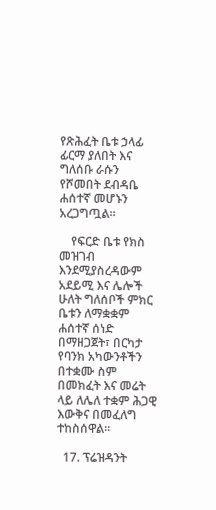የጽሕፈት ቤቱ ኃላፊ ፊርማ ያለበት እና ግለሰቡ ራሱን የሾመበት ደብዳቤ ሐሰተኛ መሆኑን አረጋግጧል።

    የፍርድ ቤቱ የክስ መዝገብ እንደሚያስረዳውም አደይሚ እና ሌሎች ሁለት ግለሰቦች ምክር ቤቱን ለማቋቋም ሐሰተኛ ሰነድ በማዘጋጀት፣ በርካታ የባንክ አካውንቶችን በተቋሙ ስም በመክፈት እና መሬት ላይ ለሌለ ተቋም ሕጋዊ እውቅና በመፈለግ ተከስሰዋል።

  17. ፕሬዝዳንት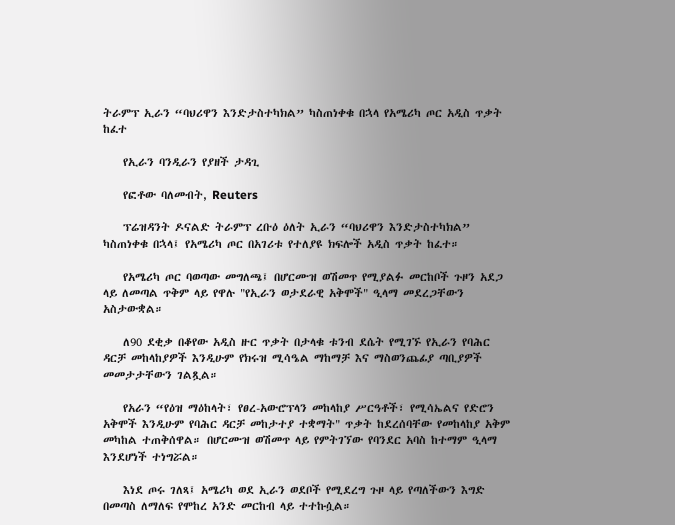ትራምፕ ኢራን “ባህሪዋን እንድታስተካክል” ካስጠነቀቁ በኋላ የአሜሪካ ጦር አዲስ ጥቃት ከፈተ

    የኢራን ባንዲራን የያዘች ታዳጊ

    የፎቶው ባለመብት, Reuters

    ፕሬዝዳንት ዶናልድ ትራምፕ ረቡዕ ዕለት ኢራን “ባህሪዋን እንድታስተካክል” ካስጠነቀቁ በኋላ፤ የአሜሪካ ጦር በአገሪቱ የተለያዩ ክፍሎች አዲስ ጥቃት ከፈተ።

    የአሜሪካ ጦር ባወጣው መግለጫ፤ በሆርሙዝ ወሽመጥ የሚያልፉ መርከቦች ጉዞን አደጋ ላይ ለመጣል ጥቅም ላይ የዋሉ "የኢራን ወታደራዊ አቅሞች" ዒላማ መደረጋቸውን አስታውቋል።

    ለ90 ደቂቃ በቆየው አዲስ ዙር ጥቃት በታላቁ ቱንብ ደሴት የሚገኙ የኢራን የባሕር ዳርቻ መከላከያዎች እንዲሁም የክሩዝ ሚሳዔል ማከማቻ እና ማስወንጨፊያ ጣቢያዎች መመታታቸውን ገልጿል።

    የአራን “የዕዝ ማዕከላት፣ የፀረ-አውሮፕላን መከላከያ ሥርዓቶች፣ የሚሳኤልና የድሮን አቅሞች እንዲሁም የባሕር ዳርቻ መከታተያ ተቋማት" ጥቃት ከደረሰባቸው የመከላከያ አቅም መካከል ተጠቅሰዋል። በሆርሙዝ ወሽመጥ ላይ የምትገኘው የባንደር አባስ ከተማም ዒላማ እንደሆነች ተነግሯል።

    እነደ ጦሩ ገለጻ፤ አሜሪካ ወደ ኢራን ወደቦች የሚደረግ ጉዞ ላይ የጣለችውን እግድ በመጣስ ለማለፍ የሞከረ አንድ መርከብ ላይ ተተኩሷል።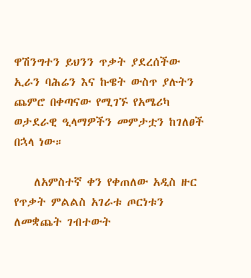ዋሽንግተን ይህንን ጥቃት ያደረሰችው ኢራን ባሕሬን እና ኩዌት ውስጥ ያሉትን ጨምሮ በቀጣናው የሚገኙ የአሜሪካ ወታደራዊ ዒላማዎችን መምታቷን ከገለፀች በኋላ ነው።

    ለአምስተኛ ቀን የቀጠለው አዲስ ዙር የጥቃት ምልልስ አገራቱ ጦርነቱን ለመቋጨት ገብተውት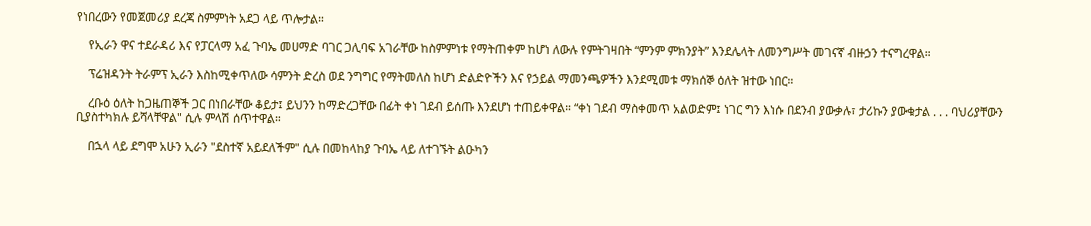የነበረውን የመጀመሪያ ደረጃ ስምምነት አደጋ ላይ ጥሎታል።

    የኢራን ዋና ተደራዳሪ እና የፓርላማ አፈ ጉባኤ መሀማድ ባገር ጋሊባፍ አገራቸው ከስምምነቱ የማትጠቀም ከሆነ ለውሉ የምትገዛበት “ምንም ምክንያት” እንደሌላት ለመንግሥት መገናኛ ብዙኃን ተናግረዋል።

    ፕሬዝዳንት ትራምፕ ኢራን እስከሚቀጥለው ሳምንት ድረስ ወደ ንግግር የማትመለስ ከሆነ ድልድዮችን እና የኃይል ማመንጫዎችን እንደሚመቱ ማክሰኞ ዕለት ዝተው ነበር።

    ረቡዕ ዕለት ከጋዜጠኞች ጋር በነበራቸው ቆይታ፤ ይህንን ከማድረጋቸው በፊት ቀነ ገደብ ይሰጡ እንደሆነ ተጠይቀዋል። “ቀነ ገደብ ማስቀመጥ አልወድም፤ ነገር ግን እነሱ በደንብ ያውቃሉ፣ ታሪኩን ያውቁታል . . . ባህሪያቸውን ቢያስተካክሉ ይሻላቸዋል" ሲሉ ምላሽ ሰጥተዋል።

    በኋላ ላይ ደግሞ አሁን ኢራን "ደስተኛ አይደለችም" ሲሉ በመከላከያ ጉባኤ ላይ ለተገኙት ልዑካን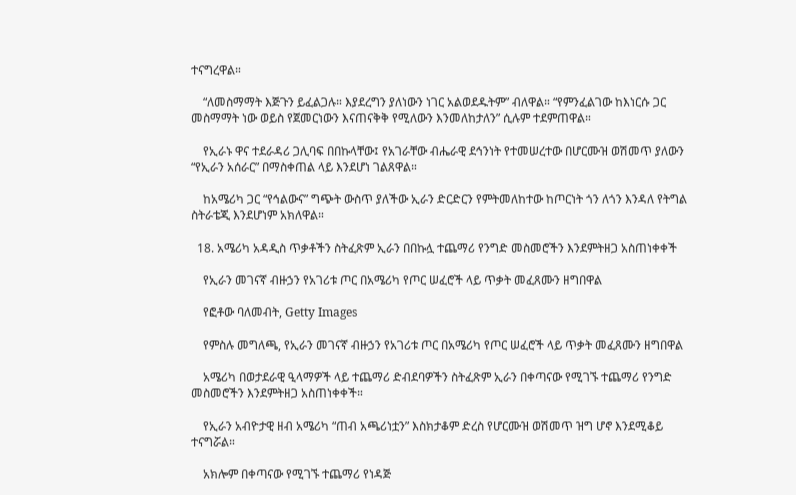ተናግረዋል።

    “ለመስማማት እጅጉን ይፈልጋሉ። እያደረግን ያለነውን ነገር አልወደዱትም” ብለዋል። “የምንፈልገው ከእነርሱ ጋር መስማማት ነው ወይስ የጀመርነውን እናጠናቅቅ የሚለውን እንመለከታለን” ሲሉም ተደምጠዋል።

    የኢራኑ ዋና ተደራዳሪ ጋሊባፍ በበኩላቸው፤ የአገራቸው ብሔራዊ ደኅንነት የተመሠረተው በሆርሙዝ ወሽመጥ ያለውን “የኢራን አሰራር” በማስቀጠል ላይ እንደሆነ ገልጸዋል።

    ከአሜሪካ ጋር “የኅልውና” ግጭት ውስጥ ያለችው ኢራን ድርድርን የምትመለከተው ከጦርነት ጎን ለጎን እንዳለ የትግል ስትራቴጂ እንደሆነም አክለዋል።

  18. አሜሪካ አዳዲስ ጥቃቶችን ስትፈጽም ኢራን በበኩሏ ተጨማሪ የንግድ መስመሮችን እንደምትዘጋ አስጠነቀቀች

    የኢራን መገናኛ ብዙኃን የአገሪቱ ጦር በአሜሪካ የጦር ሠፈሮች ላይ ጥቃት መፈጸሙን ዘግበዋል

    የፎቶው ባለመብት, Getty Images

    የምስሉ መግለጫ, የኢራን መገናኛ ብዙኃን የአገሪቱ ጦር በአሜሪካ የጦር ሠፈሮች ላይ ጥቃት መፈጸሙን ዘግበዋል

    አሜሪካ በወታደራዊ ዒላማዎች ላይ ተጨማሪ ድብደባዎችን ስትፈጽም ኢራን በቀጣናው የሚገኙ ተጨማሪ የንግድ መስመሮችን እንደምትዘጋ አስጠነቀቀች።

    የኢራን አብዮታዊ ዘብ አሜሪካ “ጠብ አጫሪነቷን” እስክታቆም ድረስ የሆርሙዝ ወሽመጥ ዝግ ሆኖ እንደሚቆይ ተናግሯል።

    አክሎም በቀጣናው የሚገኙ ተጨማሪ የነዳጅ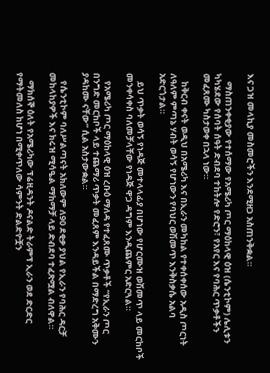እና ጋዝ መላኪያ መስመሮችን እንደሚዘጋ አስጠንቅቋል።

    ማስጠንቀቂያው የተሰማው የአሜሪካ ጦር ማዕከላዊ ዕዝ (ሴንቲኮም) ሌሊቱን ካካሄደው የሰባት ሰዓት ድብደባ ተከትሎ የድሮን፣ የአየር እና የባሕር ጥቃቶችን መፈጸሙ ካስታወቀ በኋላ ነው።

    ከቅርብ ቀናት ወዲህ በአሜሪካ እና በኢራን መካከል የተቀሰቀሰው አዲስ ጦርነት ለዓለም ምጣኔ ሃብት ወሳኝ የሆነውን የባህር ወሽመጥ እንቅስቃሴ አልባ አድርጎታል።

    ይህ ጥቃት ወሳኝ የነዳጅ መተላላፊያ በሆነው የሆርሙዝ ወሽመጥ ላይ መርከቦች መንቀሳቀስ ባለመቻላቸው የነዳጅ ዋጋ ዳግም እንዲጨምር አድርጓል።

    የአሜሪካ ጦር ማዕከላዊ ዕዝ ረቡዕ ማለዳ የተፈጸሙ ጥቃቶች “የኢራን ጦር በንግድ መርከቦች ላይ ተጨማሪ ጥቃት መፈጸም እንዳይችል በማድረግ አቅሙን ያዳከሙ ናቸው” ሲል አስታውቋል።

    የሴንቲኮም ባለሥልጣናት አክለውም ለ90 ደቂቃ ያህል የኢራን የባሕር ዳርቻ መከላከያዎች እና ክሩዝ ሚሳዔል ማከማቻ ላይ ድብደባ ተፈጽሟል ብለዋል።

    ማክሰኞ ዕለት የአሜሪካው ፕሬዚዳንት ዶናልድ ትራምፕ ኢራን ወደ ድርድር የማትመለስ ከሆነ በሚቀጥለው ሳምንት ድልድዮቿን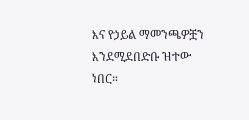እና የኃይል ማመንጫዎቿን እንደሚደበድቡ ዝተው ነበር።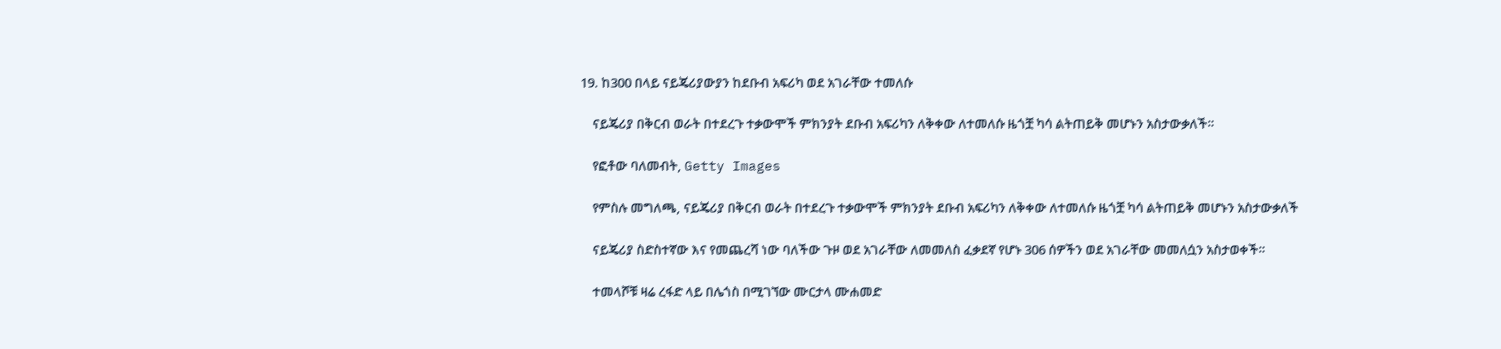19. ከ300 በላይ ናይጄሪያውያን ከደቡብ አፍሪካ ወደ አገራቸው ተመለሱ

    ናይጄሪያ በቅርብ ወራት በተደረጉ ተቃውሞች ምክንያት ደቡብ አፍሪካን ለቅቀው ለተመለሱ ዜጎቿ ካሳ ልትጠይቅ መሆኑን አስታውቃለች።

    የፎቶው ባለመብት, Getty Images

    የምስሉ መግለጫ, ናይጄሪያ በቅርብ ወራት በተደረጉ ተቃውሞች ምክንያት ደቡብ አፍሪካን ለቅቀው ለተመለሱ ዜጎቿ ካሳ ልትጠይቅ መሆኑን አስታውቃለች

    ናይጄሪያ ስድስተኛው እና የመጨረሻ ነው ባለችው ጉዞ ወደ አገራቸው ለመመለስ ፈቃደኛ የሆኑ 306 ሰዎችን ወደ አገራቸው መመለሷን አስታወቀች።

    ተመላሾቹ ዛሬ ረፋድ ላይ በሌጎስ በሚገኘው ሙርታላ ሙሐመድ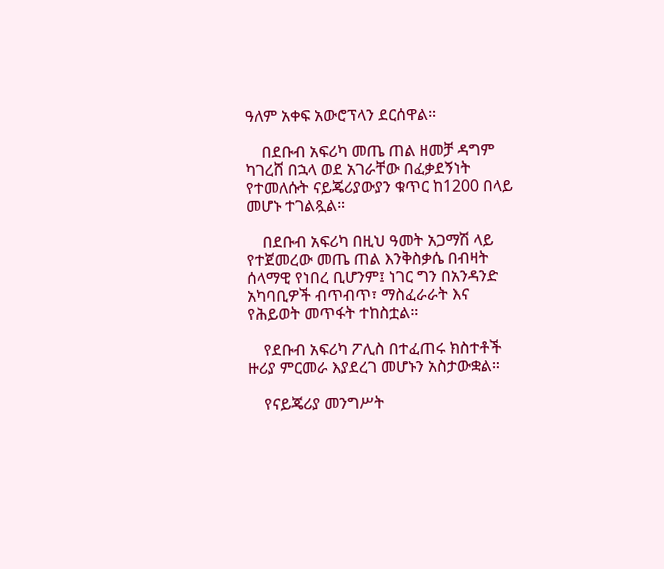ዓለም አቀፍ አውሮፕላን ደርሰዋል።

    በደቡብ አፍሪካ መጤ ጠል ዘመቻ ዳግም ካገረሸ በኋላ ወደ አገራቸው በፈቃደኝነት የተመለሱት ናይጄሪያውያን ቁጥር ከ1200 በላይ መሆኑ ተገልጿል።

    በደቡብ አፍሪካ በዚህ ዓመት አጋማሽ ላይ የተጀመረው መጤ ጠል እንቅስቃሴ በብዛት ሰላማዊ የነበረ ቢሆንም፤ ነገር ግን በአንዳንድ አካባቢዎች ብጥብጥ፣ ማስፈራራት እና የሕይወት መጥፋት ተከስቷል።

    የደቡብ አፍሪካ ፖሊስ በተፈጠሩ ክስተቶች ዙሪያ ምርመራ እያደረገ መሆኑን አስታውቋል።

    የናይጄሪያ መንግሥት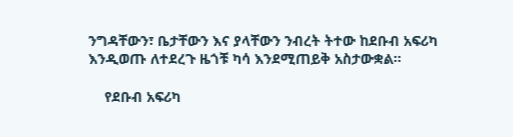ንግዳቸውን፣ ቤታቸውን እና ያላቸውን ንብረት ትተው ከደቡብ አፍሪካ እንዲወጡ ለተደረጉ ዜጎቹ ካሳ እንደሚጠይቅ አስታውቋል።

    የደቡብ አፍሪካ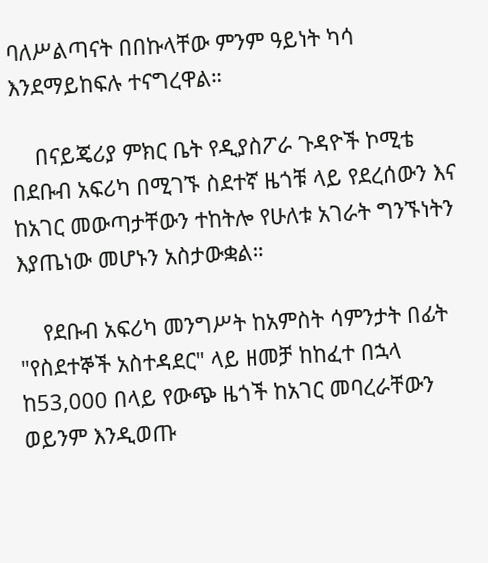ባለሥልጣናት በበኩላቸው ምንም ዓይነት ካሳ እንደማይከፍሉ ተናግረዋል።

    በናይጄሪያ ምክር ቤት የዲያስፖራ ጉዳዮች ኮሚቴ በደቡብ አፍሪካ በሚገኙ ስደተኛ ዜጎቹ ላይ የደረሰውን እና ከአገር መውጣታቸውን ተከትሎ የሁለቱ አገራት ግንኙነትን እያጤነው መሆኑን አስታውቋል።

    የደቡብ አፍሪካ መንግሥት ከአምስት ሳምንታት በፊት "የስደተኞች አስተዳደር" ላይ ዘመቻ ከከፈተ በኋላ ከ53,000 በላይ የውጭ ዜጎች ከአገር መባረራቸውን ወይንም እንዲወጡ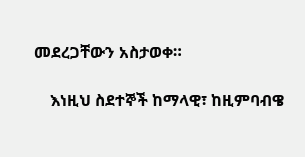መደረጋቸውን አስታወቀ።

    እነዚህ ስደተኞች ከማላዊ፣ ከዚምባብዌ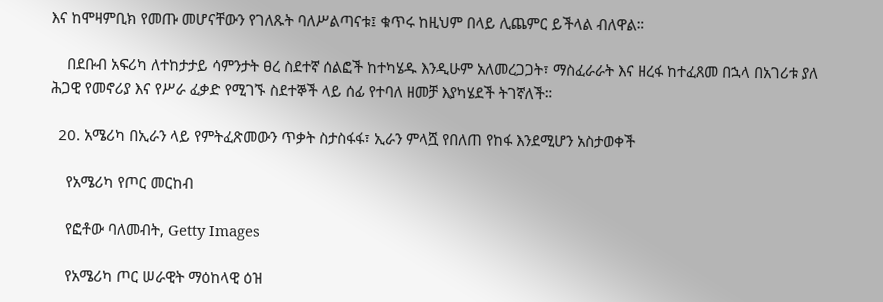እና ከሞዛምቢክ የመጡ መሆናቸውን የገለጹት ባለሥልጣናቱ፤ ቁጥሩ ከዚህም በላይ ሊጨምር ይችላል ብለዋል።

    በደቡብ አፍሪካ ለተከታታይ ሳምንታት ፀረ ስደተኛ ሰልፎች ከተካሄዱ እንዲሁም አለመረጋጋት፣ ማስፈራራት እና ዘረፋ ከተፈጸመ በኋላ በአገሪቱ ያለ ሕጋዊ የመኖሪያ እና የሥራ ፈቃድ የሚገኙ ስደተኞች ላይ ሰፊ የተባለ ዘመቻ እያካሄደች ትገኛለች።

  20. አሜሪካ በኢራን ላይ የምትፈጽመውን ጥቃት ስታስፋፋ፣ ኢራን ምላሿ የበለጠ የከፋ እንደሚሆን አስታወቀች

    የአሜሪካ የጦር መርከብ

    የፎቶው ባለመብት, Getty Images

    የአሜሪካ ጦር ሠራዊት ማዕከላዊ ዕዝ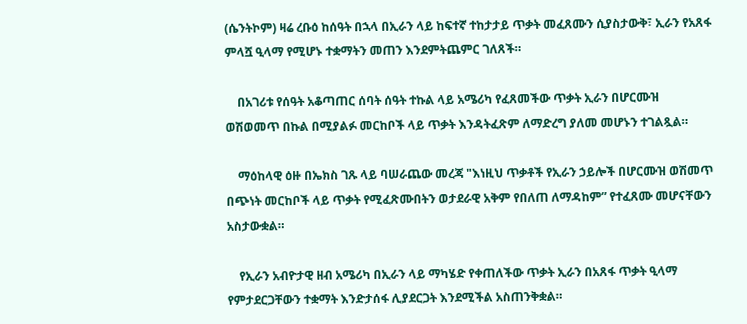(ሴንትኮም) ዛሬ ረቡዕ ከሰዓት በኋላ በኢራን ላይ ከፍተኛ ተከታታይ ጥቃት መፈጸሙን ሲያስታውቅ፣ ኢራን የአጸፋ ምላሿ ዒላማ የሚሆኑ ተቋማትን መጠን እንደምትጨምር ገለጸች።

    በአገሪቱ የሰዓት አቆጣጠር ሰባት ሰዓት ተኩል ላይ አሜሪካ የፈጸመችው ጥቃት ኢራን በሆርሙዝ ወሽወመጥ በኩል በሚያልፉ መርከቦች ላይ ጥቃት እንዳትፈጽም ለማድረግ ያለመ መሆኑን ተገልጿል።

    ማዕከላዊ ዕዙ በኤክስ ገጹ ላይ ባሠራጨው መረጃ "እነዚህ ጥቃቶች የኢራን ኃይሎች በሆርሙዝ ወሽመጥ በጭነት መርከቦች ላይ ጥቃት የሚፈጽሙበትን ወታደራዊ አቅም የበለጠ ለማዳከም” የተፈጸሙ መሆናቸውን አስታውቋል።

    የኢራን አብዮታዊ ዘብ አሜሪካ በኢራን ላይ ማካሄድ የቀጠለችው ጥቃት ኢራን በአጸፋ ጥቃት ዒላማ የምታደርጋቸውን ተቋማት እንድታሰፋ ሊያደርጋት እንደሚችል አስጠንቅቋል።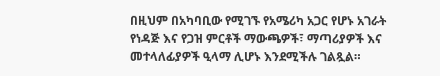በዚህም በአካባቢው የሚገኙ የአሜሪካ አጋር የሆኑ አገራት የነዳጅ እና የጋዝ ምርቶች ማውጫዎች፣ ማጣሪያዎች እና መተላለፊያዎች ዒላማ ሊሆኑ እንደሚችሉ ገልጿል።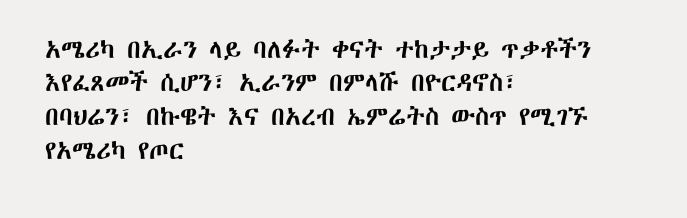አሜሪካ በኢራን ላይ ባለፉት ቀናት ተከታታይ ጥቃቶችን እየፈጸመች ሲሆን፣ ኢራንም በምላሹ በዮርዳኖስ፣ በባህሬን፣ በኩዌት እና በአረብ ኤምሬትስ ውስጥ የሚገኙ የአሜሪካ የጦር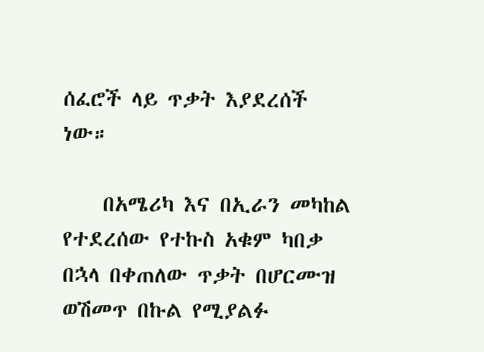ሰፈሮች ላይ ጥቃት እያደረሰች ነው።

    በአሜሪካ እና በኢራን መካከል የተደረሰው የተኩስ አቁም ካበቃ በኋላ በቀጠለው ጥቃት በሆርሙዝ ወሽመጥ በኩል የሚያልፉ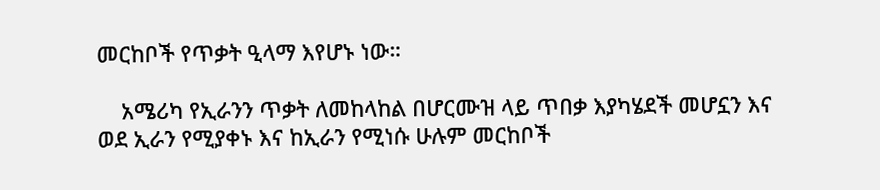መርከቦች የጥቃት ዒላማ እየሆኑ ነው።

    አሜሪካ የኢራንን ጥቃት ለመከላከል በሆርሙዝ ላይ ጥበቃ እያካሄደች መሆኗን እና ወደ ኢራን የሚያቀኑ እና ከኢራን የሚነሱ ሁሉም መርከቦች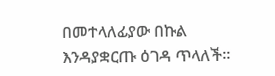በመተላለፊያው በኩል እንዳያቋርጡ ዕገዳ ጥላለች።